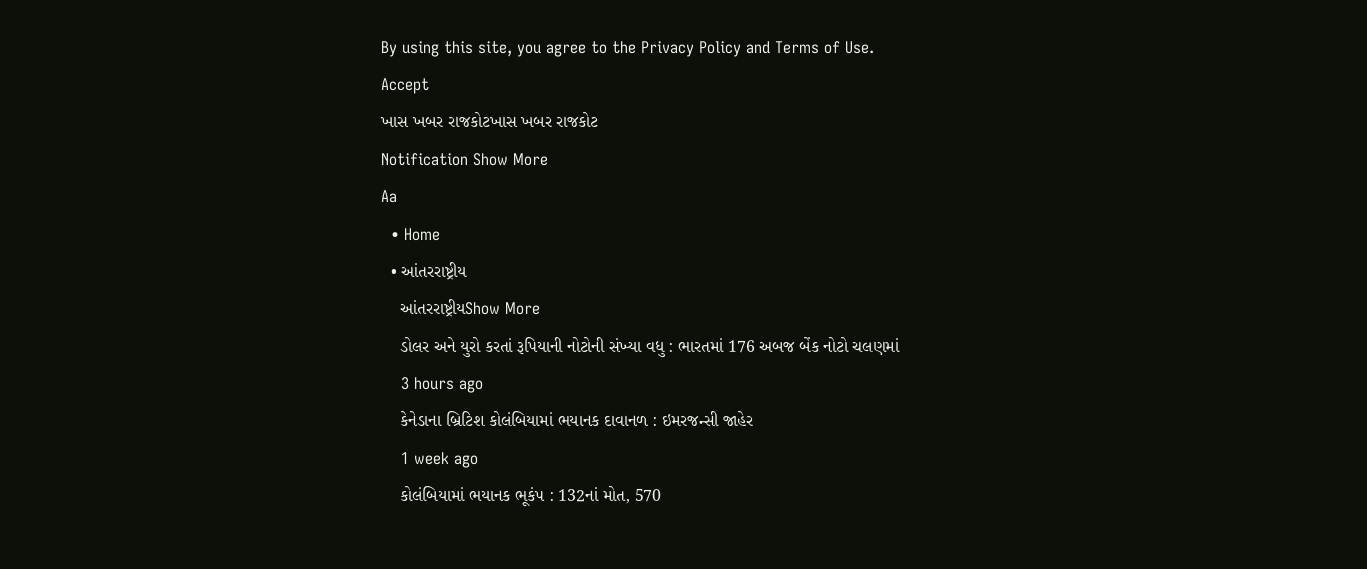By using this site, you agree to the Privacy Policy and Terms of Use.
Accept
ખાસ ખબર રાજકોટખાસ ખબર રાજકોટ
Notification Show More
Aa
  • Home
  • આંતરરાષ્ટ્રીય
    આંતરરાષ્ટ્રીયShow More
    ડોલર અને યુરો કરતાં રૂપિયાની નોટોની સંખ્યા વધુ : ભારતમાં 176 અબજ બેંક નોટો ચલણમાં
    3 hours ago
    કેનેડાના બ્રિટિશ કોલંબિયામાં ભયાનક દાવાનળ : ઇમરજન્સી જાહેર
    1 week ago
    કોલંબિયામાં ભયાનક ભૂકંપ : 132નાં મોત, 570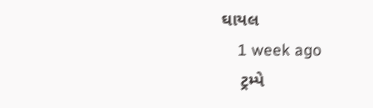ઘાયલ
    1 week ago
    ટ્રમ્પે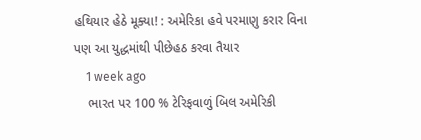હથિયાર હેઠે મૂક્યા! : અમેરિકા હવે પરમાણુ કરાર વિના પણ આ યુદ્ધમાંથી પીછેહઠ કરવા તૈયાર
    1 week ago
    ભારત પર 100 % ટેરિફવાળું બિલ અમેરિકી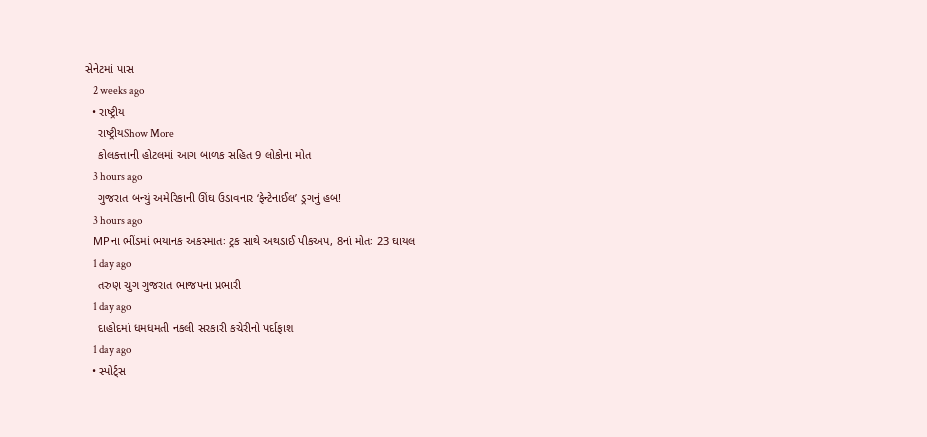સેનેટમાં પાસ
    2 weeks ago
  • રાષ્ટ્રીય
    રાષ્ટ્રીયShow More
    કોલકત્તાની હોટલમાં આગ બાળક સહિત 9 લોકોના મોત
    3 hours ago
    ગુજરાત બન્યું અમેરિકાની ઊંઘ ઉડાવનાર ‘ફેન્ટેનાઈલ’ ડ્રગનું હબ!
    3 hours ago
    MPના ભીંડમાં ભયાનક અકસ્માતઃ ટ્રક સાથે અથડાઈ પીકઅપ, 8નાં મોતઃ 23 ઘાયલ
    1 day ago
    તરુણ ચુગ ગુજરાત ભાજપના પ્રભારી
    1 day ago
    દાહોદમાં ધમધમતી નકલી સરકારી કચેરીનો પર્દાફાશ
    1 day ago
  • સ્પોર્ટ્સ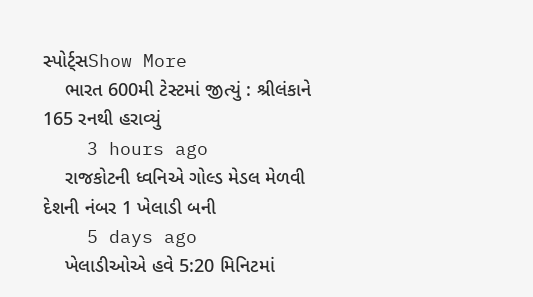સ્પોર્ટ્સShow More
    ભારત 600મી ટેસ્ટમાં જીત્યું : શ્રીલંકાને 165 રનથી હરાવ્યું
    3 hours ago
    રાજકોટની ધ્વનિએ ગોલ્ડ મેડલ મેળવી દેશની નંબર 1 ખેલાડી બની
    5 days ago
    ખેલાડીઓએ હવે 5:20 મિનિટમાં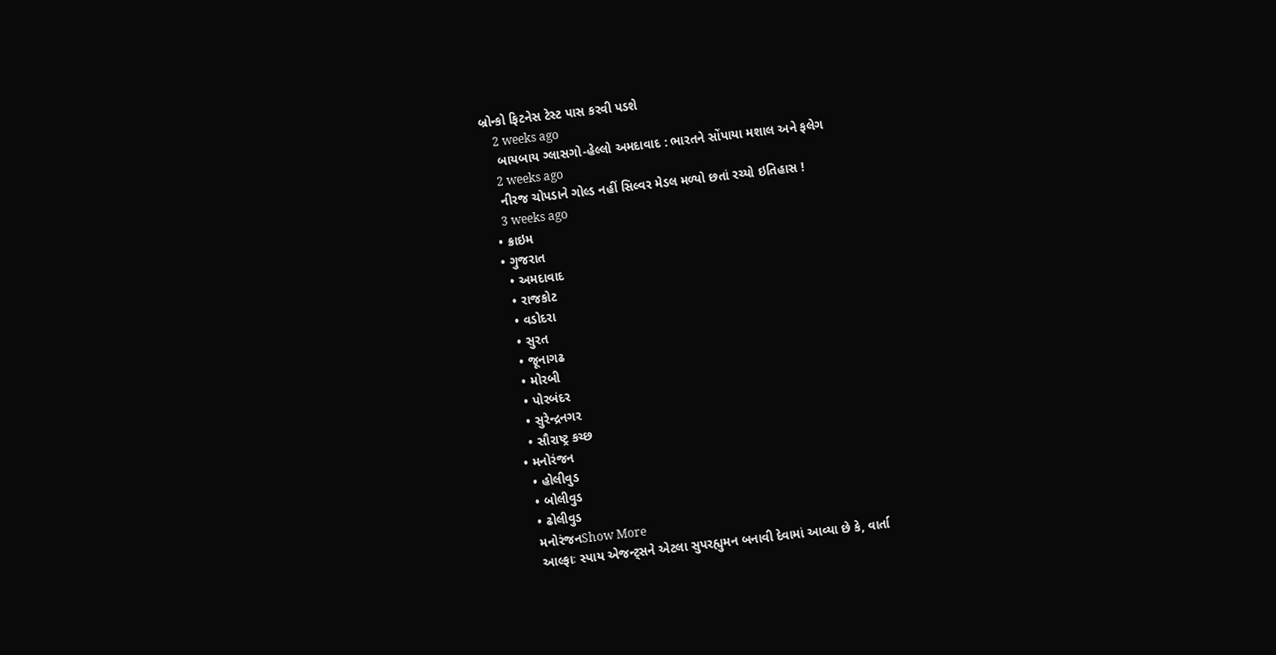બ્રોન્કો ફિટનેસ ટેસ્ટ પાસ કરવી પડશે
    2 weeks ago
    બાયબાય ગ્લાસગો-હેલ્લો અમદાવાદ : ભારતને સોંપાયા મશાલ અને ફલેગ
    2 weeks ago
    નીરજ ચોપડાને ગોલ્ડ નહીં સિલ્વર મેડલ મળ્યો છતાં રચ્યો ઇતિહાસ !
    3 weeks ago
  • ક્રાઇમ
  • ગુજરાત
    • અમદાવાદ
    • રાજકોટ
    • વડોદરા
    • સુરત
    • જૂનાગઢ
    • મોરબી
    • પોરબંદર
    • સુરેન્દ્રનગર
    • સૌરાષ્ટ્ર કચ્છ
  • મનોરંજન
    • હોલીવુડ
    • બોલીવુડ
    • ઢોલીવુડ
    મનોરંજનShow More
    આલ્ફાઃ સ્પાય એજન્ટ્સને એટલા સુપરહ્યુમન બનાવી દેવામાં આવ્યા છે કે, વાર્તા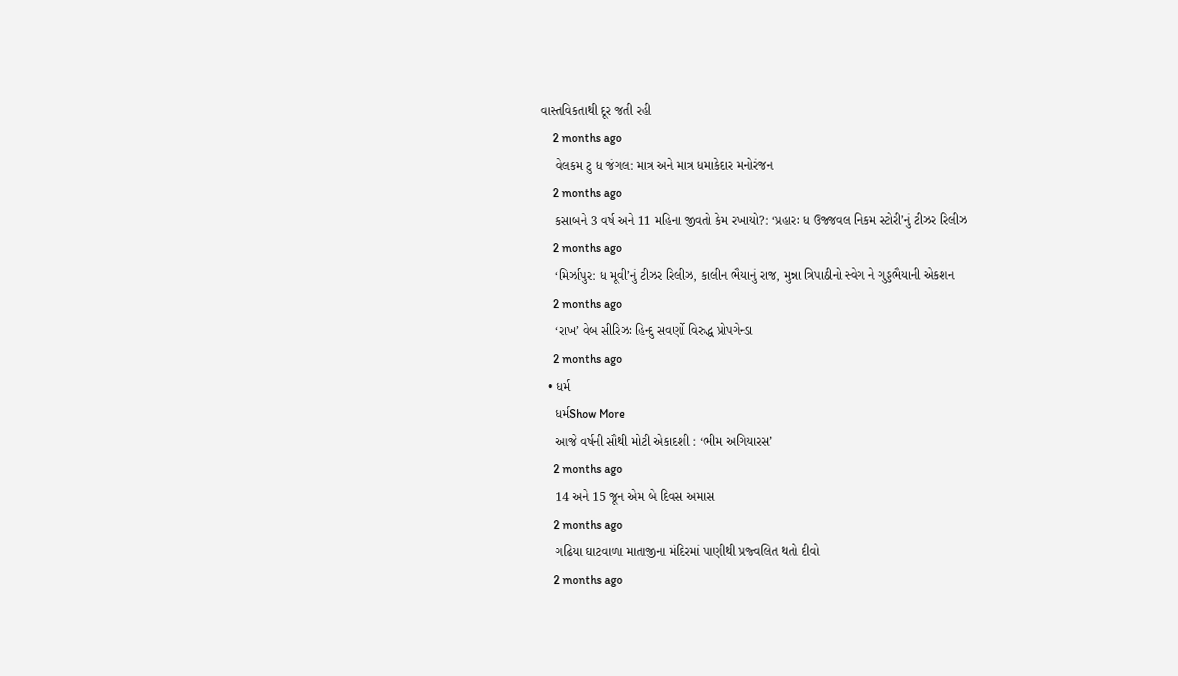વાસ્તવિકતાથી દૂર જતી રહી
    2 months ago
    વેલકમ ટુ ધ જંગલ: માત્ર અને માત્ર ધમાકેદાર મનોરંજન
    2 months ago
    કસાબને 3 વર્ષ અને 11 મહિના જીવતો કેમ રખાયો?: ‘પ્રહારઃ ધ ઉજ્જવલ નિકમ સ્ટોરી’નું ટીઝર રિલીઝ
    2 months ago
    ‘મિર્ઝાપુર: ધ મૂવી’નું ટીઝર રિલીઝ, કાલીન ભૈયાનું રાજ, મુન્ના ત્રિપાઠીનો સ્વેગ ને ગુડ્ડભૈયાની એકશન
    2 months ago
    ‘રાખ’ વેબ સીરિઝઃ હિન્દુ સવર્ણો વિરુદ્ધ પ્રોપગેન્ડા
    2 months ago
  • ધર્મ
    ધર્મShow More
    આજે વર્ષની સૌથી મોટી એકાદશી : ‘ભીમ અગિયારસ’
    2 months ago
    14 અને 15 જૂન એમ બે દિવસ અમાસ
    2 months ago
    ગઢિયા ઘાટવાળા માતાજીના મંદિરમાં પાણીથી પ્રજ્વલિત થતો દીવો
    2 months ago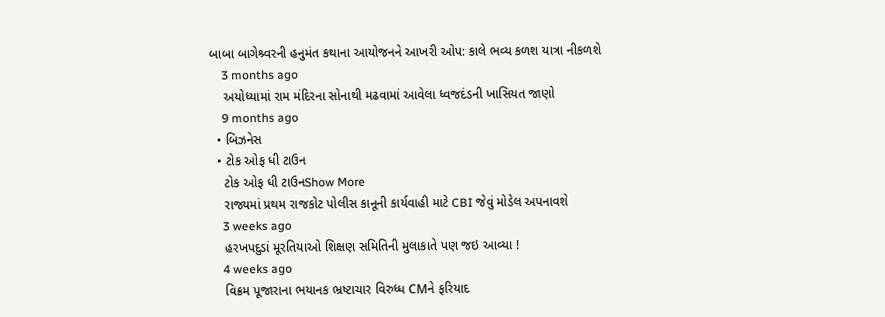બાબા બાગેશ્ર્વરની હનુમંત કથાના આયોજનને આખરી ઓપ: કાલે ભવ્ય કળશ યાત્રા નીકળશે
    3 months ago
    અયોધ્યામાં રામ મંદિરના સોનાથી મઢવામાં આવેલા ધ્વજદંડની ખાસિયત જાણો
    9 months ago
  • બિઝનેસ
  • ટોક ઓફ ધી ટાઉન
    ટોક ઓફ ધી ટાઉનShow More
    રાજ્યમાં પ્રથમ રાજકોટ પોલીસ કાનૂની કાર્યવાહી માટે CBI જેવું મોડેલ અપનાવશે
    3 weeks ago
    હરખપદુડાં મૂરતિયાઓ શિક્ષણ સમિતિની મુલાકાતે પણ જઇ આવ્યા !
    4 weeks ago
    વિક્રમ પૂજારાના ભયાનક ભ્રષ્ટાચાર વિરુધ્ધ CMને ફરિયાદ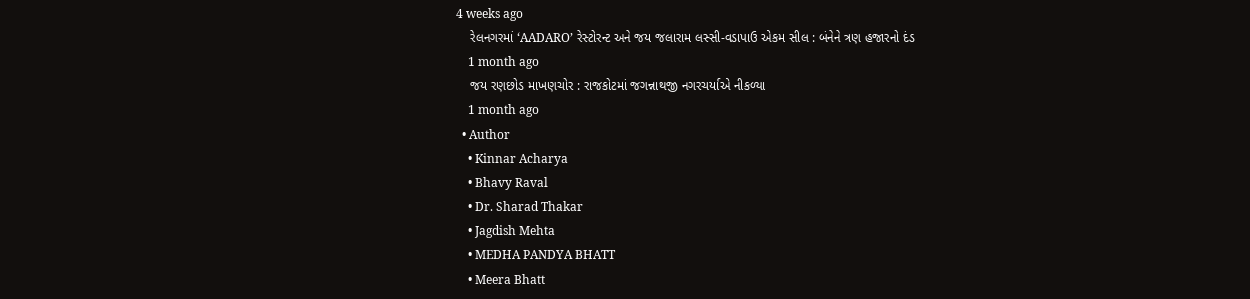4 weeks ago
    રેલનગરમાં ‘AADARO’ રેસ્ટોરન્ટ અને જય જલારામ લસ્સી-વડાપાઉ એકમ સીલ : બંનેને ત્રણ હજારનો દંડ
    1 month ago
    જય રણછોડ માખણચોર : રાજકોટમાં જગન્નાથજી નગરચર્યાએ નીકળ્યા
    1 month ago
  • Author
    • Kinnar Acharya
    • Bhavy Raval
    • Dr. Sharad Thakar
    • Jagdish Mehta
    • MEDHA PANDYA BHATT
    • Meera Bhatt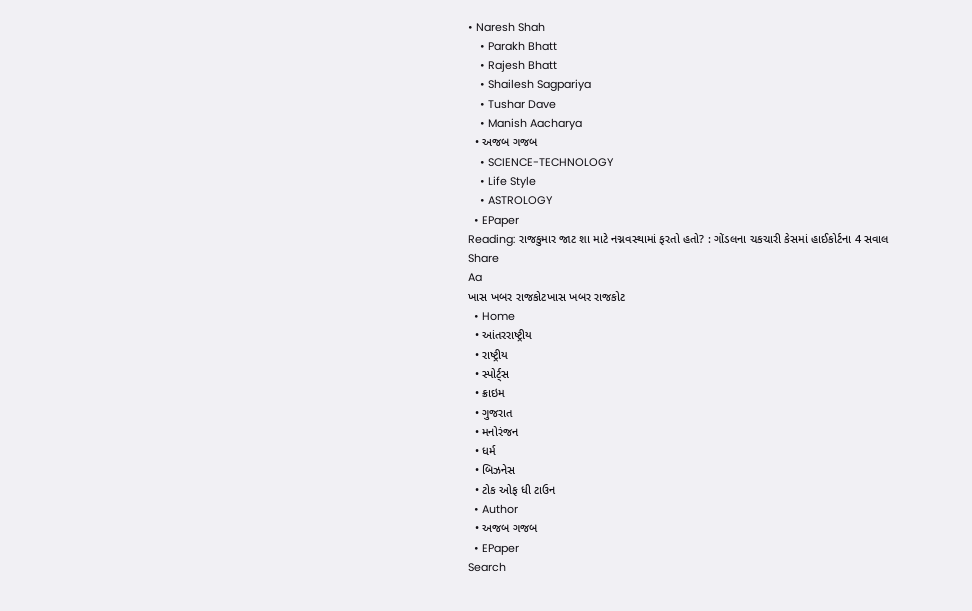• Naresh Shah
    • Parakh Bhatt
    • Rajesh Bhatt
    • Shailesh Sagpariya
    • Tushar Dave
    • Manish Aacharya
  • અજબ ગજબ
    • SCIENCE-TECHNOLOGY
    • Life Style
    • ASTROLOGY
  • EPaper
Reading: રાજકુમાર જાટ શા માટે નગ્નવસ્થામાં ફરતો હતો? : ગોંડલના ચકચારી કેસમાં હાઈકોર્ટના 4 સવાલ
Share
Aa
ખાસ ખબર રાજકોટખાસ ખબર રાજકોટ
  • Home
  • આંતરરાષ્ટ્રીય
  • રાષ્ટ્રીય
  • સ્પોર્ટ્સ
  • ક્રાઇમ
  • ગુજરાત
  • મનોરંજન
  • ધર્મ
  • બિઝનેસ
  • ટોક ઓફ ધી ટાઉન
  • Author
  • અજબ ગજબ
  • EPaper
Search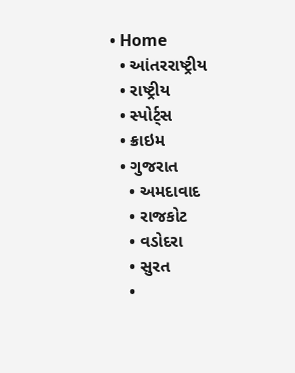• Home
  • આંતરરાષ્ટ્રીય
  • રાષ્ટ્રીય
  • સ્પોર્ટ્સ
  • ક્રાઇમ
  • ગુજરાત
    • અમદાવાદ
    • રાજકોટ
    • વડોદરા
    • સુરત
    •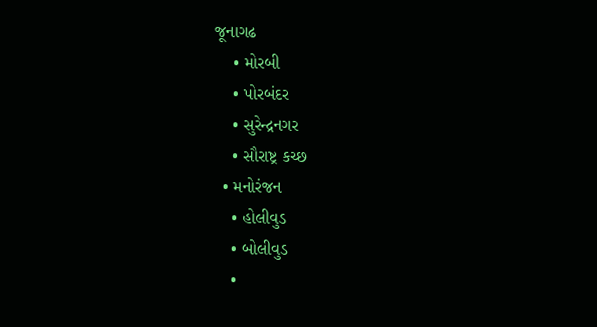જૂનાગઢ
    • મોરબી
    • પોરબંદર
    • સુરેન્દ્રનગર
    • સૌરાષ્ટ્ર કચ્છ
  • મનોરંજન
    • હોલીવુડ
    • બોલીવુડ
    •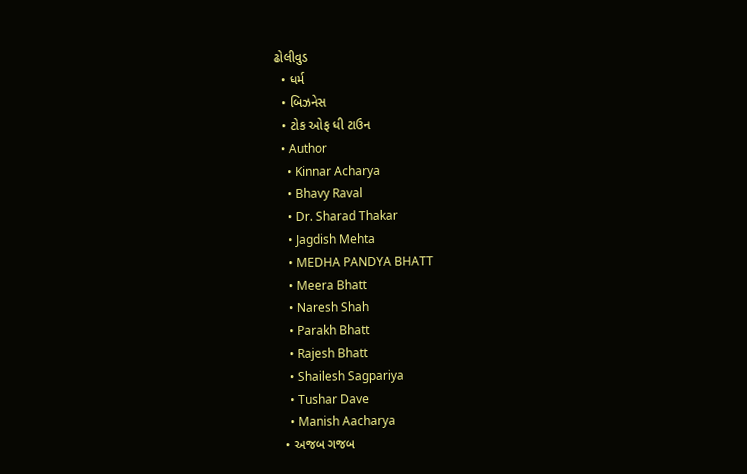ઢોલીવુડ
  • ધર્મ
  • બિઝનેસ
  • ટોક ઓફ ધી ટાઉન
  • Author
    • Kinnar Acharya
    • Bhavy Raval
    • Dr. Sharad Thakar
    • Jagdish Mehta
    • MEDHA PANDYA BHATT
    • Meera Bhatt
    • Naresh Shah
    • Parakh Bhatt
    • Rajesh Bhatt
    • Shailesh Sagpariya
    • Tushar Dave
    • Manish Aacharya
  • અજબ ગજબ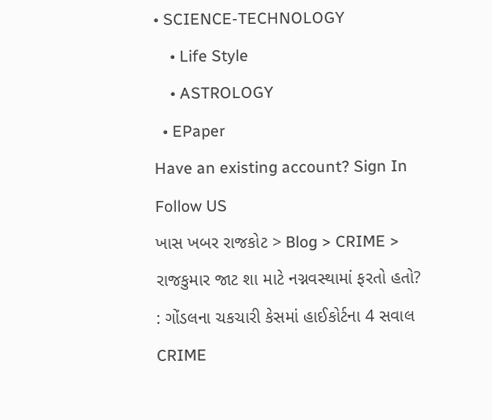• SCIENCE-TECHNOLOGY
    • Life Style
    • ASTROLOGY
  • EPaper
Have an existing account? Sign In
Follow US
ખાસ ખબર રાજકોટ > Blog > CRIME > રાજકુમાર જાટ શા માટે નગ્નવસ્થામાં ફરતો હતો? : ગોંડલના ચકચારી કેસમાં હાઈકોર્ટના 4 સવાલ
CRIME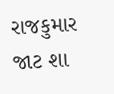રાજકુમાર જાટ શા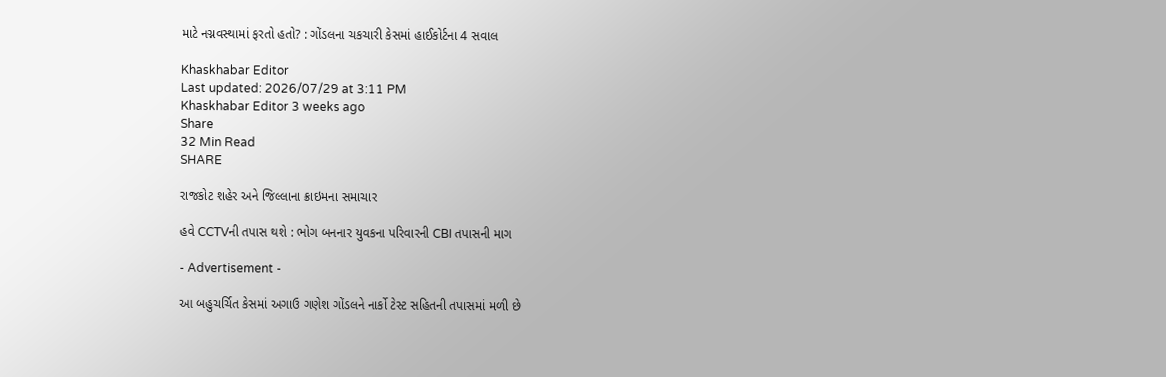માટે નગ્નવસ્થામાં ફરતો હતો? : ગોંડલના ચકચારી કેસમાં હાઈકોર્ટના 4 સવાલ

Khaskhabar Editor
Last updated: 2026/07/29 at 3:11 PM
Khaskhabar Editor 3 weeks ago
Share
32 Min Read
SHARE

રાજકોટ શહેર અને જિલ્લાના ક્રાઇમના સમાચાર

હવે CCTVની તપાસ થશે : ભોગ બનનાર યુવકના પરિવારની CBI તપાસની માગ

- Advertisement -

આ બહુચર્ચિત કેસમાં અગાઉ ગણેશ ગોંડલને નાર્કો ટેસ્ટ સહિતની તપાસમાં મળી છે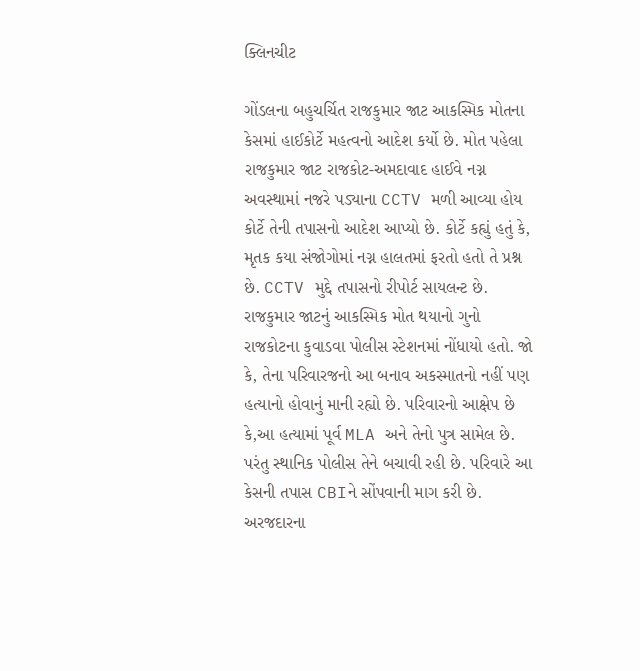ક્લિનચીટ

ગોંડલના બહુચર્ચિત રાજકુમાર જાટ આકસ્મિક મોતના કેસમાં હાઈકોર્ટે મહત્વનો આદેશ કર્યો છે. મોત પહેલા રાજકુમાર જાટ રાજકોટ-અમદાવાદ હાઈવે નગ્ન અવસ્થામાં નજરે પડ્યાના CCTV મળી આવ્યા હોય કોર્ટે તેની તપાસનો આદેશ આપ્યો છે. કોર્ટે કહ્યું હતું કે, મૃતક કયા સંજોગોમાં નગ્ન હાલતમાં ફરતો હતો તે પ્રશ્ન છે. CCTV મુદ્દે તપાસનો રીપોર્ટ સાયલન્ટ છે. રાજકુમાર જાટનું આકસ્મિક મોત થયાનો ગુનો રાજકોટના કુવાડવા પોલીસ સ્ટેશનમાં નોંધાયો હતો. જો કે, તેના પરિવારજનો આ બનાવ અકસ્માતનો નહીં પણ હત્યાનો હોવાનું માની રહ્યો છે. પરિવારનો આક્ષેપ છે કે,આ હત્યામાં પૂર્વ MLA અને તેનો પુત્ર સામેલ છે. પરંતુ સ્થાનિક પોલીસ તેને બચાવી રહી છે. પરિવારે આ કેસની તપાસ CBIને સોંપવાની માગ કરી છે. અરજદારના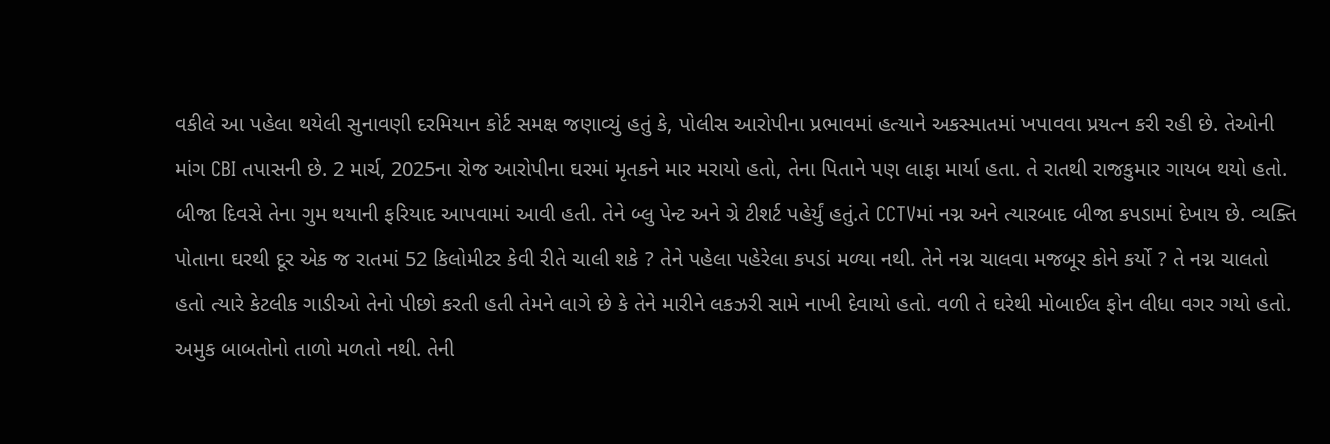વકીલે આ પહેલા થયેલી સુનાવણી દરમિયાન કોર્ટ સમક્ષ જણાવ્યું હતું કે, પોલીસ આરોપીના પ્રભાવમાં હત્યાને અકસ્માતમાં ખપાવવા પ્રયત્ન કરી રહી છે. તેઓની માંગ CBI તપાસની છે. 2 માર્ચ, 2025ના રોજ આરોપીના ઘરમાં મૃતકને માર મરાયો હતો, તેના પિતાને પણ લાફા માર્યા હતા. તે રાતથી રાજકુમાર ગાયબ થયો હતો. બીજા દિવસે તેના ગુમ થયાની ફરિયાદ આપવામાં આવી હતી. તેને બ્લુ પેન્ટ અને ગ્રે ટીશર્ટ પહેર્યું હતું.તે CCTVમાં નગ્ન અને ત્યારબાદ બીજા કપડામાં દેખાય છે. વ્યક્તિ પોતાના ઘરથી દૂર એક જ રાતમાં 52 કિલોમીટર કેવી રીતે ચાલી શકે ? તેને પહેલા પહેરેલા કપડાં મળ્યા નથી. તેને નગ્ન ચાલવા મજબૂર કોને કર્યો ? તે નગ્ન ચાલતો હતો ત્યારે કેટલીક ગાડીઓ તેનો પીછો કરતી હતી તેમને લાગે છે કે તેને મારીને લકઝરી સામે નાખી દેવાયો હતો. વળી તે ઘરેથી મોબાઈલ ફોન લીધા વગર ગયો હતો. અમુક બાબતોનો તાળો મળતો નથી. તેની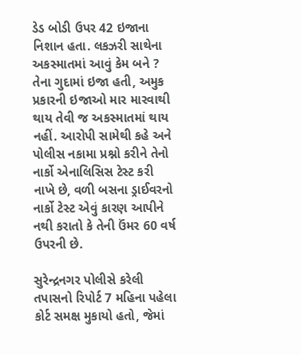ડેડ બોડી ઉપર 42 ઇજાના નિશાન હતા. લકઝરી સાથેના અકસ્માતમાં આવું કેમ બને ? તેના ગુદામાં ઇજા હતી, અમુક પ્રકારની ઇજાઓ માર મારવાથી થાય તેવી જ અકસ્માતમાં થાય નહીં. આરોપી સામેથી કહે અને પોલીસ નકામા પ્રશ્નો કરીને તેનો નાર્કો એનાલિસિસ ટેસ્ટ કરી નાખે છે, વળી બસના ડ્રાઈવરનો નાર્કો ટેસ્ટ એવું કારણ આપીને નથી કરાતો કે તેની ઉંમર 60 વર્ષ ઉપરની છે.

સુરેન્દ્રનગર પોલીસે કરેલી તપાસનો રિપોર્ટ 7 મહિના પહેલા કોર્ટ સમક્ષ મુકાયો હતો, જેમાં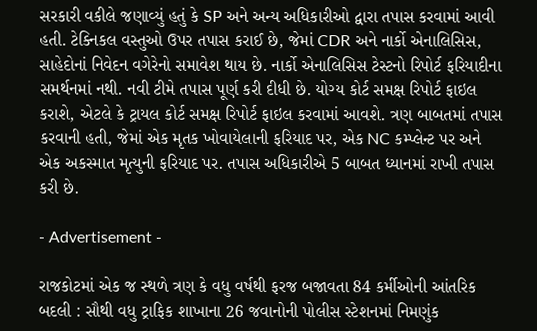સરકારી વકીલે જણાવ્યું હતું કે SP અને અન્ય અધિકારીઓ દ્વારા તપાસ કરવામાં આવી હતી. ટેક્નિકલ વસ્તુઓ ઉપર તપાસ કરાઈ છે, જેમાં CDR અને નાર્કો એનાલિસિસ, સાહેદોનાં નિવેદન વગેરેનો સમાવેશ થાય છે. નાર્કો એનાલિસિસ ટેસ્ટનો રિપોર્ટ ફરિયાદીના સમર્થનમાં નથી. નવી ટીમે તપાસ પૂર્ણ કરી દીધી છે. યોગ્ય કોર્ટ સમક્ષ રિપોર્ટ ફાઇલ કરાશે, એટલે કે ટ્રાયલ કોર્ટ સમક્ષ રિપોર્ટ ફાઇલ કરવામાં આવશે. ત્રણ બાબતમાં તપાસ કરવાની હતી, જેમાં એક મૃતક ખોવાયેલાની ફરિયાદ પર, એક NC કમ્પ્લેન્ટ પર અને એક અકસ્માત મૃત્યુની ફરિયાદ પર. તપાસ અધિકારીએ 5 બાબત ધ્યાનમાં રાખી તપાસ કરી છે.

- Advertisement -

રાજકોટમાં એક જ સ્થળે ત્રણ કે વધુ વર્ષથી ફરજ બજાવતા 84 કર્મીઓની આંતરિક બદલી : સૌથી વધુ ટ્રાફિક શાખાના 26 જવાનોની પોલીસ સ્ટેશનમાં નિમણુંક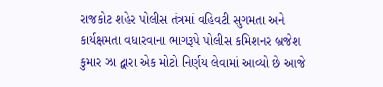રાજકોટ શહેર પોલીસ તંત્રમાં વહિવટી સુગમતા અને કાર્યક્ષમતા વધારવાના ભાગરૂપે પોલીસ કમિશનર બ્રજેશ કુમાર ઝા દ્વારા એક મોટો નિર્ણય લેવામાં આવ્યો છે આજે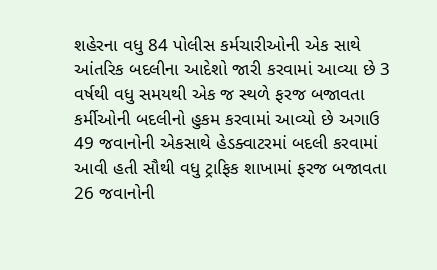શહેરના વધુ 84 પોલીસ કર્મચારીઓની એક સાથે આંતરિક બદલીના આદેશો જારી કરવામાં આવ્યા છે 3 વર્ષથી વધુ સમયથી એક જ સ્થળે ફરજ બજાવતા કર્મીઓની બદલીનો હુકમ કરવામાં આવ્યો છે અગાઉ 49 જવાનોની એકસાથે હેડક્વાટરમાં બદલી કરવામાં આવી હતી સૌથી વધુ ટ્રાફિક શાખામાં ફરજ બજાવતા 26 જવાનોની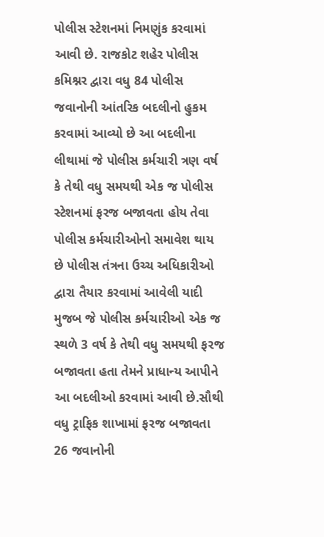પોલીસ સ્ટેશનમાં નિમણુંક કરવામાં આવી છે. રાજકોટ શહેર પોલીસ કમિશ્નર દ્વારા વધુ 84 પોલીસ જવાનોની આંતરિક બદલીનો હુકમ કરવામાં આવ્યો છે આ બદલીના લીથામાં જે પોલીસ કર્મચારી ત્રણ વર્ષ કે તેથી વધુ સમયથી એક જ પોલીસ સ્ટેશનમાં ફરજ બજાવતા હોય તેવા પોલીસ કર્મચારીઓનો સમાવેશ થાય છે પોલીસ તંત્રના ઉચ્ચ અધિકારીઓ દ્વારા તૈયાર કરવામાં આવેલી યાદી મુજબ જે પોલીસ કર્મચારીઓ એક જ સ્થળે 3 વર્ષ કે તેથી વધુ સમયથી ફરજ બજાવતા હતા તેમને પ્રાધાન્ય આપીને આ બદલીઓ કરવામાં આવી છે.સૌથી વધુ ટ્રાફિક શાખામાં ફરજ બજાવતા 26 જવાનોની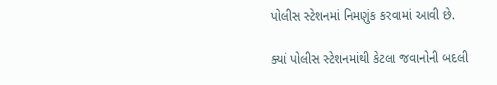પોલીસ સ્ટેશનમાં નિમણુંક કરવામાં આવી છે.

ક્યાં પોલીસ સ્ટેશનમાંથી કેટલા જવાનોની બદલી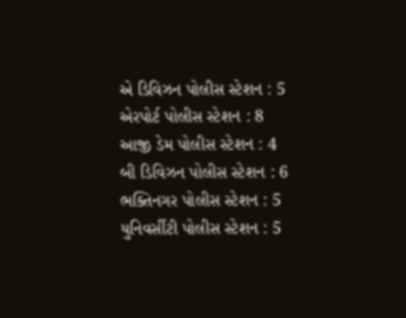એ ડિવિઝન પોલીસ સ્ટેશન : 5
એરપોર્ટ પોલીસ સ્ટેશન : 8
આજી ડેમ પોલીસ સ્ટેશન : 4
બી ડિવિઝન પોલીસ સ્ટેશન : 6
ભક્તિનગર પોલીસ સ્ટેશન : 5
યુનિવર્સીટી પોલીસ સ્ટેશન : 5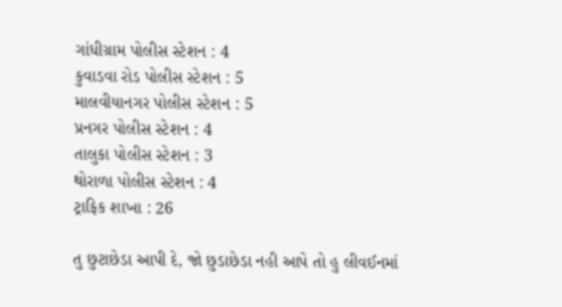ગાંધીગ્રામ પોલીસ સ્ટેશન : 4
કુવાડવા રોડ પોલીસ સ્ટેશન : 5
માલવીયાનગર પોલીસ સ્ટેશન : 5
પ્રનગર પોલીસ સ્ટેશન : 4
તાલુકા પોલીસ સ્ટેશન : 3
થોરાળા પોલીસ સ્ટેશન : 4
ટ્રાફિક શાખા : 26

તુ છુટાછેડા આપી દે, જો છુડાછેડા નહી આપે તો હુ લીવઈનમાં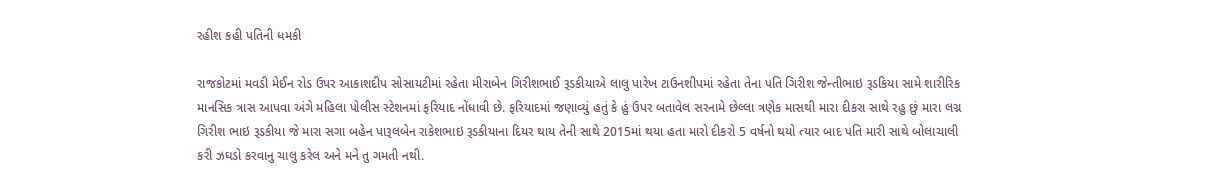રહીશ કહી પતિની ધમકી

રાજકોટમાં મવડી મેઈન રોડ ઉપર આકાશદીપ સોસાયટીમાં રહેતા મીરાબેન ગિરીશભાઈ રૂડકીયાએ લાલુ પારેખ ટાઉનશીપમાં રહેતા તેના પતિ ગિરીશ જેન્તીભાઇ રૂડકિયા સામે શારીરિક માનસિક ત્રાસ આપવા અંગે મહિલા પોલીસ સ્ટેશનમાં ફરિયાદ નોંધાવી છે. ફરિયાદમાં જણાવ્યું હતું કે હું ઉપર બતાવેલ સરનામે છેલ્લા ત્રણેક માસથી મારા દીકરા સાથે રહુ છું મારા લગ્ન ગિરીશ ભાઇ રૂડકીયા જે મારા સગા બહેન પારૂલબેન રાકેશભાઇ રૂડકીયાના દિયર થાય તેની સાથે 2015માં થયા હતા મારો દીકરો 5 વર્ષનો થયો ત્યાર બાદ પતિ મારી સાથે બોલાચાલી કરી ઝઘડો કરવાનુ ચાલુ કરેલ અને મને તુ ગમતી નથી.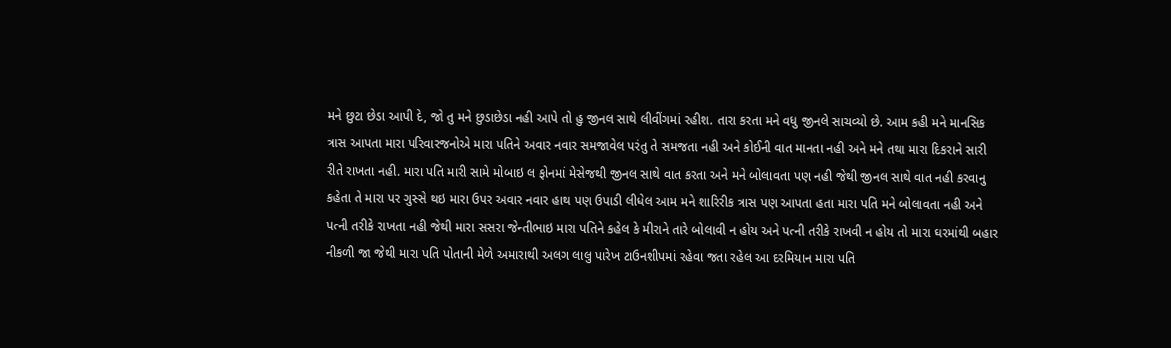મને છુટા છેડા આપી દે, જો તુ મને છુડાછેડા નહી આપે તો હુ જીનલ સાથે લીવીંગમાં રહીશ. તારા કરતા મને વધુ જીનલે સાચવ્યો છે. આમ કહી મને માનસિક ત્રાસ આપતા મારા પરિવારજનોએ મારા પતિને અવાર નવાર સમજાવેલ પરંતુ તે સમજતા નહી અને કોઈની વાત માનતા નહી અને મને તથા મારા દિકરાને સારી રીતે રાખતા નહી. મારા પતિ મારી સામે મોબાઇ લ ફોનમાં મેસેજથી જીનલ સાથે વાત કરતા અને મને બોલાવતા પણ નહી જેથી જીનલ સાથે વાત નહી કરવાનુ કહેતા તે મારા પર ગુસ્સે થઇ મારા ઉપર અવાર નવાર હાથ પણ ઉપાડી લીધેલ આમ મને શારિરીક ત્રાસ પણ આપતા હતા મારા પતિ મને બોલાવતા નહી અને પત્ની તરીકે રાખતા નહી જેથી મારા સસરા જેન્તીભાઇ મારા પતિને કહેલ કે મીરાને તારે બોલાવી ન હોય અને પત્ની તરીકે રાખવી ન હોય તો મારા ઘરમાંથી બહાર નીકળી જા જેથી મારા પતિ પોતાની મેળે અમારાથી અલગ લાલુ પારેખ ટાઉનશીપમાં રહેવા જતા રહેલ આ દરમિયાન મારા પતિ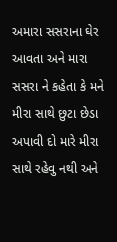અમારા સસરાના ઘેર આવતા અને મારા સસરા ને કહેતા કે મને મીરા સાથે છુટા છેડા અપાવી દો મારે મીરા સાથે રહેવુ નથી અને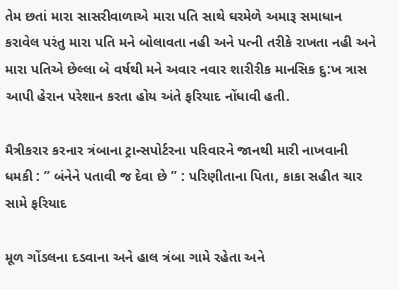તેમ છતાં મારા સાસરીવાળાએ મારા પતિ સાથે ઘરમેળે અમારૂ સમાધાન કરાવેલ પરંતુ મારા પતિ મને બોલાવતા નહી અને પત્ની તરીકે રાખતા નહી અને મારા પતિએ છેલ્લા બે વર્ષથી મને અવાર નવાર શારીરીક માનસિક દુ:ખ ત્રાસ આપી હેરાન પરેશાન કરતા હોય અંતે ફરિયાદ નોંધાવી હતી.

મૈત્રીકરાર કરનાર ત્રંબાના ટ્રાન્સપોર્ટરના પરિવારને જાનથી મારી નાખવાની ધમકી : ” બંનેને પતાવી જ દેવા છે ” : પરિણીતાના પિતા, કાકા સહીત ચાર સામે ફરિયાદ

મૂળ ગોંડલના દડવાના અને હાલ ત્રંબા ગામે રહેતા અને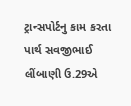ટ્રાન્સપોર્ટનુ કામ કરતા પાર્થ સવજીભાઈ લીંબાણી ઉ.29એ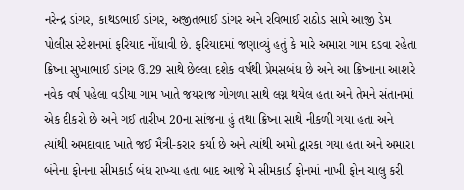નરેન્દ્ર ડાંગર, કાથડભાઈ ડાંગર, અજીતભાઈ ડાંગર અને રવિભાઈ રાઠોડ સામે આજી ડેમ પોલીસ સ્ટેશનમાં ફરિયાદ નોંધાવી છે. ફરિયાદમાં જણાવ્યું હતું કે મારે અમારા ગામ દડવા રહેતા ક્રિષ્ના સુખાભાઈ ડાંગર ઉ.29 સાથે છેલ્લા દશેક વર્ષથી પ્રેમસબંધ છે અને આ ક્રિષ્નાના આશરે નવેક વર્ષ પહેલા વડીયા ગામ ખાતે જયરાજ ગોગળા સાથે લગ્ન થયેલ હતા અને તેમને સંતાનમાં એક દીકરો છે અને ગઈ તારીખ 20ના સાંજના હું તથા ક્રિષ્ના સાથે નીકળી ગયા હતા અને ત્યાંથી અમદાવાદ ખાતે જઈ મૈત્રી-કરાર કર્યા છે અને ત્યાંથી અમો દ્વારકા ગયા હતા અને અમારા બંનેના ફોનના સીમકાર્ડ બંધ રાખ્યા હતા બાદ આજે મે સીમકાર્ડ ફોનમાં નાખી ફોન ચાલુ કરી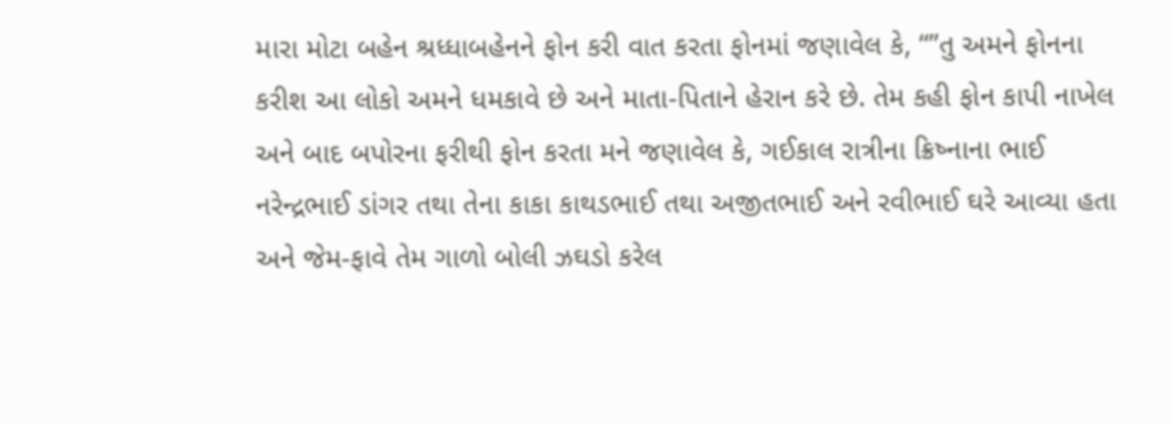મારા મોટા બહેન શ્રધ્ધાબહેનને ફોન કરી વાત કરતા ફોનમાં જણાવેલ કે, “”તુ અમને ફોનના કરીશ આ લોકો અમને ધમકાવે છે અને માતા-પિતાને હેરાન કરે છે. તેમ કહી ફોન કાપી નાખેલ અને બાદ બપોરના ફરીથી ફોન કરતા મને જણાવેલ કે, ગઈકાલ રાત્રીના ક્રિષ્નાના ભાઈ નરેન્દ્રભાઈ ડાંગર તથા તેના કાકા કાથડભાઈ તથા અજીતભાઈ અને રવીભાઈ ઘરે આવ્યા હતા અને જેમ-ફાવે તેમ ગાળો બોલી ઝઘડો કરેલ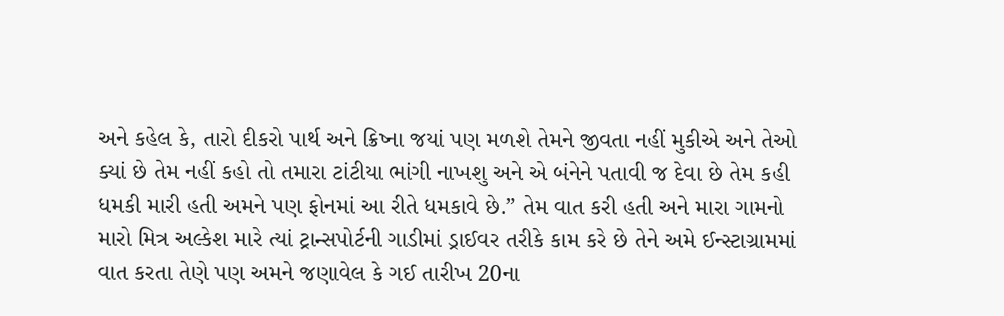અને કહેલ કે, તારો દીકરો પાર્થ અને ક્રિષ્ના જયાં પણ મળશે તેમને જીવતા નહીં મુકીએ અને તેઓ ક્યાં છે તેમ નહીં કહો તો તમારા ટાંટીયા ભાંગી નાખશુ અને એ બંનેને પતાવી જ દેવા છે તેમ કહી ધમકી મારી હતી અમને પણ ફોનમાં આ રીતે ધમકાવે છે.” તેમ વાત કરી હતી અને મારા ગામનો મારો મિત્ર અલ્કેશ મારે ત્યાં ટ્રાન્સપોર્ટની ગાડીમાં ડ્રાઈવર તરીકે કામ કરે છે તેને અમે ઈન્સ્ટાગ્રામમાં વાત કરતા તેણે પણ અમને જણાવેલ કે ગઈ તારીખ 20ના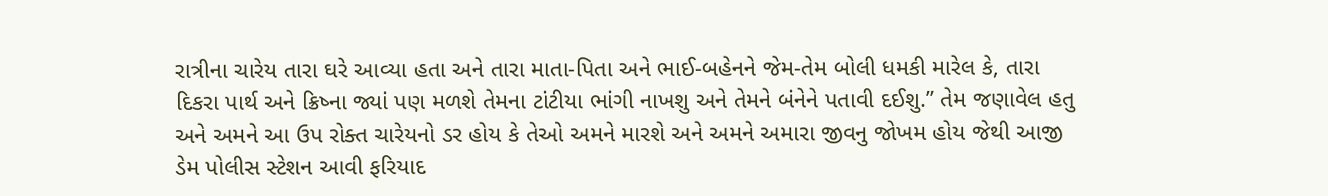રાત્રીના ચારેય તારા ઘરે આવ્યા હતા અને તારા માતા-પિતા અને ભાઈ-બહેનને જેમ-તેમ બોલી ધમકી મારેલ કે, તારા દિકરા પાર્થ અને ક્રિષ્ના જ્યાં પણ મળશે તેમના ટાંટીયા ભાંગી નાખશુ અને તેમને બંનેને પતાવી દઈશુ.” તેમ જણાવેલ હતુ અને અમને આ ઉપ રોક્ત ચારેયનો ડર હોય કે તેઓ અમને મારશે અને અમને અમારા જીવનુ જોખમ હોય જેથી આજી ડેમ પોલીસ સ્ટેશન આવી ફરિયાદ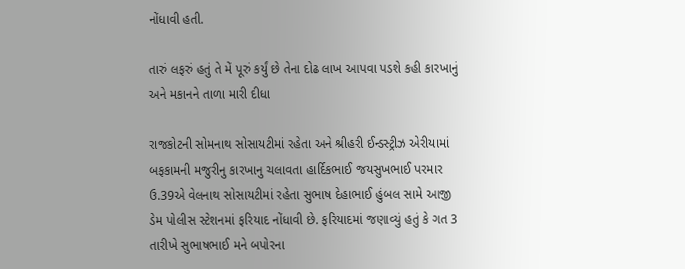નોંધાવી હતી.

તારું લફરું હતું તે મેં પૂરું કર્યું છે તેના દોઢ લાખ આપવા પડશે કહી કારખાનું અને મકાનને તાળા મારી દીધા

રાજકોટની સોમનાથ સોસાયટીમાં રહેતા અને શ્રીહરી ઈન્ડસ્ટ્રીઝ એરીયામાં બફકામની મજુરીનુ કારખાનુ ચલાવતા હાર્દિકભાઈ જયસુખભાઈ પરમાર ઉ.39એ વેલનાથ સોસાયટીમાં રહેતા સુભાષ દેહાભાઈ હુંબલ સામે આજી ડેમ પોલીસ સ્ટેશનમાં ફરિયાદ નોંધાવી છે. ફરિયાદમાં જણાવ્યું હતું કે ગત 3 તારીખે સુભાષભાઈ મને બપોરના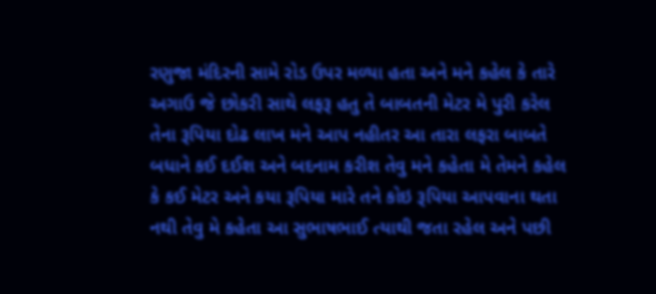રણુજા મંદિરની સામે રોડ ઉપર મળ્યા હતા અને મને કહેલ કે તારે અગાઉ જે છોકરી સાથે લફરૂ હતુ તે બાબતની મેટર મે પુરી કરેલ તેના રૂપિયા દોઢ લાખ મને આપ નહીતર આ તારા લફરા બાબતે બધાને કઈ દઈશ અને બદનામ કરીશ તેવુ મને કહેતા મે તેમને કહેલ કે કઈ મેટર અને કયા રૂપિયા મારે તને કોઇ રૂપિયા આપવાના થતા નથી તેવુ મે કહેતા આ સુભાષભાઈ ત્યાથી જતા રહેલ અને પછી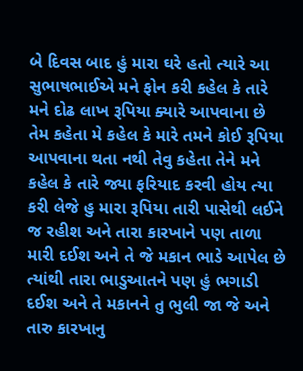બે દિવસ બાદ હું મારા ઘરે હતો ત્યારે આ સુભાષભાઈએ મને ફોન કરી કહેલ કે તારે મને દોઢ લાખ રૂપિયા ક્યારે આપવાના છે તેમ કહેતા મે કહેલ કે મારે તમને કોઈ રૂપિયા આપવાના થતા નથી તેવુ કહેતા તેને મને કહેલ કે તારે જ્યા ફરિયાદ કરવી હોય ત્યા કરી લેજે હુ મારા રૂપિયા તારી પાસેથી લઈને જ રહીશ અને તારા કારખાને પણ તાળા મારી દઈશ અને તે જે મકાન ભાડે આપેલ છે ત્યાંથી તારા ભાડુઆતને પણ હું ભગાડી દઈશ અને તે મકાનને તુ ભુલી જા જે અને તારુ કારખાનુ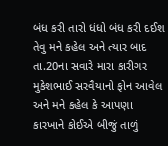બંધ કરી તારો ધંધો બંધ કરી દઈશ તેવુ મને કહેલ અને ત્યાર બાદ તા.20ના સવારે મારા કારીગર મુકેશભાઈ સરવૈયાનો ફોન આવેલ અને મને કહેલ કે આપણા કારખાને કોઈએ બીજું તાળું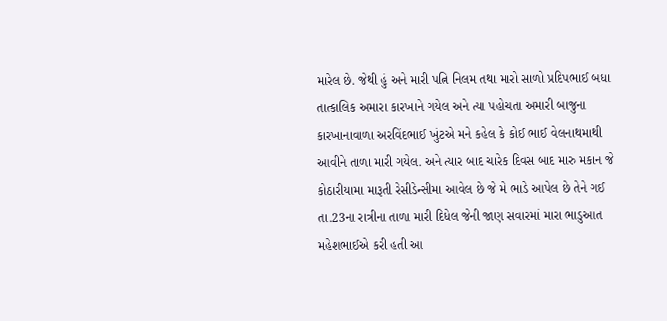મારેલ છે. જેથી હું અને મારી પત્નિ નિલમ તથા મારો સાળો પ્રદિપભાઈ બધા તાત્કાલિક અમારા કારખાને ગયેલ અને ત્યા પહોચતા અમારી બાજુના કારખાનાવાળા અરવિંદભાઈ ખુંટએ મને કહેલ કે કોઈ ભાઈ વેલનાથમાથી આવીને તાળા મારી ગયેલ. અને ત્યાર બાદ ચારેક દિવસ બાદ મારુ મકાન જે કોઠારીયામા મારૂતી રેસીડેન્સીમા આવેલ છે જે મે ભાડે આપેલ છે તેને ગઈ તા.23ના રાત્રીના તાળા મારી દિધેલ જેની જાણ સવારમાં મારા ભાડુઆત મહેશભાઈએ કરી હતી આ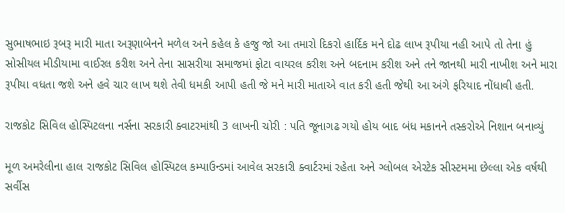સુભાષભાઇ રૂબરૂ મારી માતા અરૂણાબેનને મળેલ અને કહેલ કે હજુ જો આ તમારો દિકરો હાર્દિક મને દોઢ લાખ રૂપીયા નહી આપે તો તેના હું સોસીયલ મીડીયામા વાઈરલ કરીશ અને તેના સાસરીયા સમાજમાં ફોટા વાયરલ કરીશ અને બદનામ કરીશ અને તને જાનથી મારી નાખીશ અને મારા રૂપીયા વધતા જશે અને હવે ચાર લાખ થશે તેવી ધમકી આપી હતી જે મને મારી માતાએ વાત કરી હતી જેથી આ અંગે ફરિયાદ નોંધાવી હતી.

રાજકોટ સિવિલ હોસ્પિટલના નર્સના સરકારી ક્વાટરમાંથી 3 લાખની ચોરી : પતિ જૂનાગઢ ગયો હોય બાદ બંધ મકાનને તસ્કરોએ નિશાન બનાવ્યું

મૂળ અમરેલીના હાલ રાજકોટ સિવિલ હોસ્પિટલ કમ્પાઉન્ડમાં આવેલ સરકારી ક્વાર્ટરમાં રહેતા અને ગ્લોબલ એરટેક સીસ્ટમમા છેલ્લા એક વર્ષથી સર્વીસ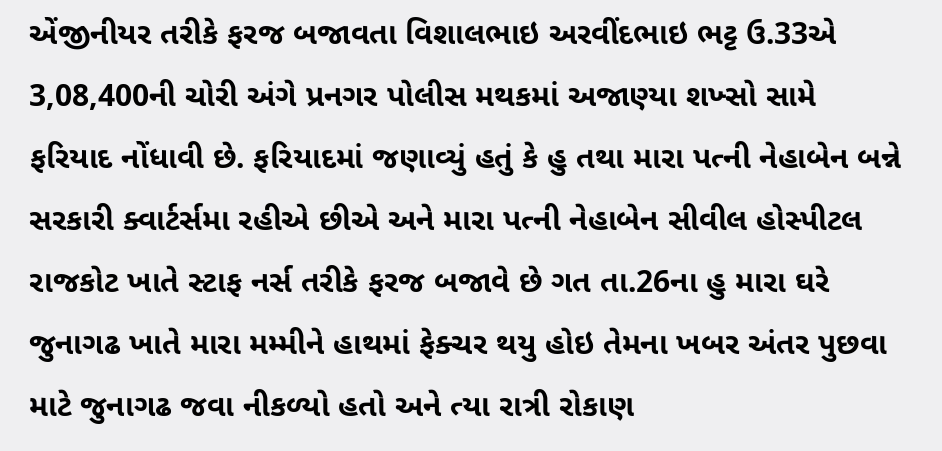એંજીનીયર તરીકે ફરજ બજાવતા વિશાલભાઇ અરવીંદભાઇ ભટ્ટ ઉ.33એ 3,08,400ની ચોરી અંગે પ્રનગર પોલીસ મથકમાં અજાણ્યા શખ્સો સામે ફરિયાદ નોંધાવી છે. ફરિયાદમાં જણાવ્યું હતું કે હુ તથા મારા પત્ની નેહાબેન બન્ને સરકારી ક્વાર્ટર્સમા રહીએ છીએ અને મારા પત્ની નેહાબેન સીવીલ હોસ્પીટલ રાજકોટ ખાતે સ્ટાફ નર્સ તરીકે ફરજ બજાવે છે ગત તા.26ના હુ મારા ઘરે જુનાગઢ ખાતે મારા મમ્મીને હાથમાં ફેક્ચર થયુ હોઇ તેમના ખબર અંતર પુછવા માટે જુનાગઢ જવા નીકળ્યો હતો અને ત્યા રાત્રી રોકાણ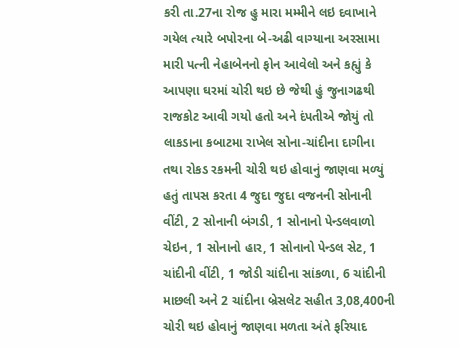કરી તા.27ના રોજ હુ મારા મમ્મીને લઇ દવાખાને ગયેલ ત્યારે બપોરના બે-અઢી વાગ્યાના અરસામા મારી પત્ની નેહાબેનનો ફોન આવેલો અને કહ્યું કે આપણા ઘરમાં ચોરી થઇ છે જેથી હું જુનાગઢથી રાજકોટ આવી ગયો હતો અને દંપતીએ જોયું તો લાકડાના કબાટમા રાખેલ સોના-ચાંદીના દાગીના તથા રોકડ રકમની ચોરી થઇ હોવાનું જાણવા મળ્યું હતું તાપસ કરતા 4 જુદા જુદા વજનની સોનાની વીંટી, 2 સોનાની બંગડી, 1 સોનાનો પેન્ડલવાળો ચેઇન, 1 સોનાનો હાર, 1 સોનાનો પેન્ડલ સેટ, 1 ચાંદીની વીંટી, 1 જોડી ચાંદીના સાંકળા, 6 ચાંદીની માછલી અને 2 ચાંદીના બ્રેસલેટ સહીત 3,08,400ની ચોરી થઇ હોવાનું જાણવા મળતા અંતે ફરિયાદ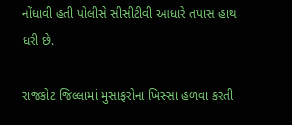નોંધાવી હતી પોલીસે સીસીટીવી આધારે તપાસ હાથ ધરી છે.

રાજકોટ જિલ્લામાં મુસાફરોના ખિસ્સા હળવા કરતી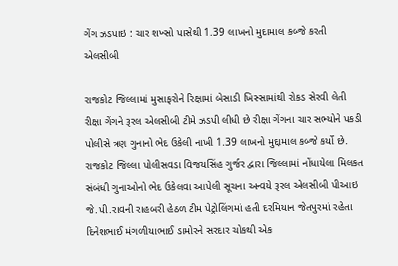ગેંગ ઝડપાઇ : ચાર શખ્સો પાસેથી 1.39 લાખનો મુદામાલ કબ્જે કરતી એલસીબી

રાજકોટ જિલ્લામાં મુસાફરોને રિક્ષામાં બેસાડી ખિસ્સામાંથી રોકડ સેરવી લેતી રીક્ષા ગેંગને રૂરલ એલસીબી ટીમે ઝડપી લીધી છે રીક્ષા ગેંગના ચાર સભ્યોને પકડી પોલીસે ત્રણ ગુનાનો ભેદ ઉકેલી નાખી 1.39 લાખનો મુદ્દામાલ કબ્જે કર્યો છે. રાજકોટ જિલ્લા પોલીસવડા વિજયસિંહ ગુર્જર દ્વારા જિલ્લામાં નોંધાયેલા મિલકત સંબંધી ગુનાઓનો ભેદ ઉકેલવા આપેલી સૂચના અન્વયે રૂરલ એલસીબી પીઆઇ જે.પી.રાવની રાહબરી હેઠળ ટીમ પેટ્રોલિંગમાં હતી દરમિયાન જેતપુરમાં રહેતા દિનેશભાઈ મંગળીયાભાઈ ડામોરને સરદાર ચોકથી એક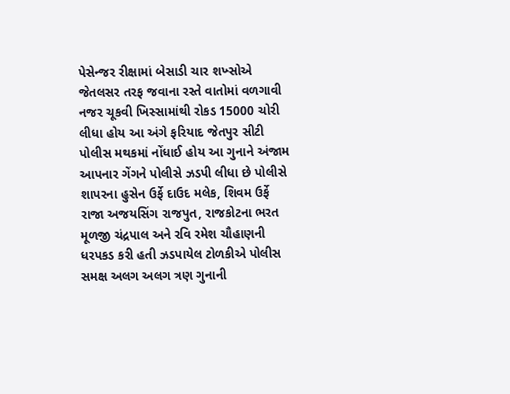પેસેન્જર રીક્ષામાં બેસાડી ચાર શખ્સોએ જેતલસર તરફ જવાના રસ્તે વાતોમાં વળગાવી નજર ચૂકવી ખિસ્સામાંથી રોકડ 15000 ચોરી લીધા હોય આ અંગે ફરિયાદ જેતપુર સીટી પોલીસ મથકમાં નોંધાઈ હોય આ ગુનાને અંજામ આપનાર ગેંગને પોલીસે ઝડપી લીધા છે પોલીસે શાપરના હુસેન ઉર્ફે દાઉદ મલેક, શિવમ ઉર્ફે રાજા અજયસિંગ રાજપુત, રાજકોટના ભરત મૂળજી ચંદ્રપાલ અને રવિ રમેશ ચૌહાણની ધરપકડ કરી હતી ઝડપાયેલ ટોળકીએ પોલીસ સમક્ષ અલગ અલગ ત્રણ ગુનાની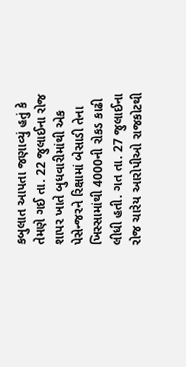કબુલાત આપતા જણાવ્યું હતું કે તેમણે ગઈ તા. 22 જુલાઈના રોજ શાપર ખાતે બુધવારીમાંથી એક પેસેન્જરને રિક્ષામાં બેસાડી તેના ખિસ્સામાંથી 4000ની રોકડ કાઢી લીધી હતી. ગત તા. 27 જુલાઈના રોજ ચારેય આરોપીઓ રાજકોટથી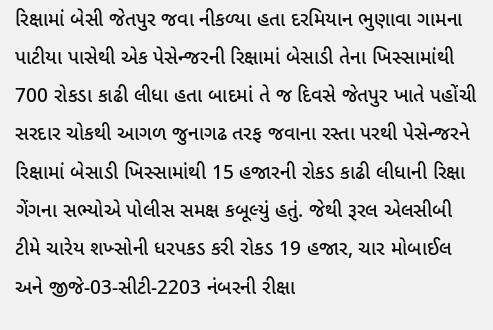રિક્ષામાં બેસી જેતપુર જવા નીકળ્યા હતા દરમિયાન ભુણાવા ગામના પાટીયા પાસેથી એક પેસેન્જરની રિક્ષામાં બેસાડી તેના ખિસ્સામાંથી 700 રોકડા કાઢી લીધા હતા બાદમાં તે જ દિવસે જેતપુર ખાતે પહોંચી સરદાર ચોકથી આગળ જુનાગઢ તરફ જવાના રસ્તા પરથી પેસેન્જરને રિક્ષામાં બેસાડી ખિસ્સામાંથી 15 હજારની રોકડ કાઢી લીધાની રિક્ષા ગેંગના સભ્યોએ પોલીસ સમક્ષ કબૂલ્યું હતું. જેથી રૂરલ એલસીબી ટીમે ચારેય શખ્સોની ધરપકડ કરી રોકડ 19 હજાર, ચાર મોબાઈલ અને જીજે-03-સીટી-2203 નંબરની રીક્ષા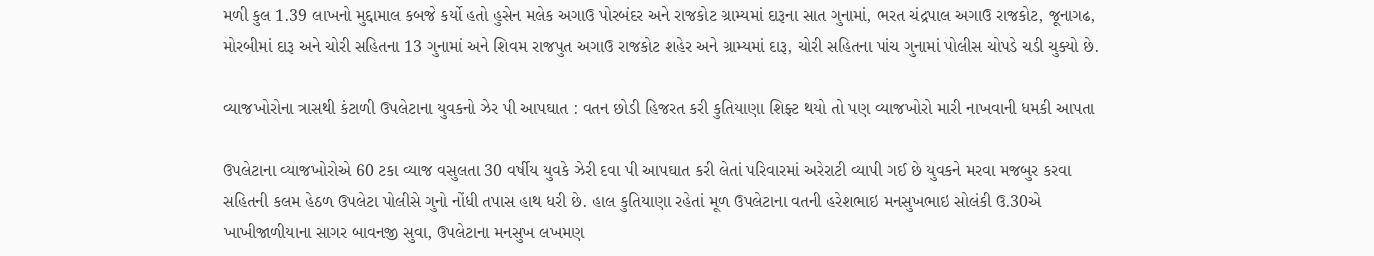મળી કુલ 1.39 લાખનો મુદ્દામાલ કબજે કર્યો હતો હુસેન મલેક અગાઉ પોરબંદર અને રાજકોટ ગ્રામ્યમાં દારૂના સાત ગુનામાં, ભરત ચંદ્રપાલ અગાઉ રાજકોટ, જૂનાગઢ, મોરબીમાં દારૂ અને ચોરી સહિતના 13 ગુનામાં અને શિવમ રાજપુત અગાઉ રાજકોટ શહેર અને ગ્રામ્યમાં દારૂ, ચોરી સહિતના પાંચ ગુનામાં પોલીસ ચોપડે ચડી ચુક્યો છે.

વ્યાજખોરોના ત્રાસથી કંટાળી ઉપલેટાના યુવકનો ઝેર પી આપઘાત : વતન છોડી હિજરત કરી કુતિયાણા શિફ્ટ થયો તો પણ વ્યાજખોરો મારી નાખવાની ધમકી આપતા

ઉપલેટાના વ્યાજખોરોએ 60 ટકા વ્યાજ વસુલતા 30 વર્ષીય યુવકે ઝેરી દવા પી આપઘાત કરી લેતાં પરિવારમાં અરેરાટી વ્યાપી ગઈ છે યુવકને મરવા મજબુર કરવા સહિતની કલમ હેઠળ ઉપલેટા પોલીસે ગુનો નોંધી તપાસ હાથ ધરી છે. હાલ કુતિયાણા રહેતાં મૂળ ઉપલેટાના વતની હરેશભાઇ મનસુખભાઇ સોલંકી ઉ.30એ ખાખીજાળીયાના સાગર બાવનજી સુવા, ઉપલેટાના મનસુખ લખમણ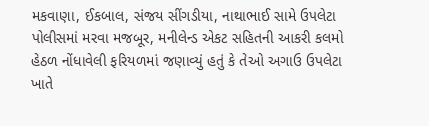મકવાણા, ઈકબાલ, સંજય સીંગડીયા, નાથાભાઈ સામે ઉપલેટા પોલીસમાં મરવા મજબૂર, મનીલેન્ડ એકટ સહિતની આકરી કલમો હેઠળ નોંધાવેલી ફરિયળમાં જણાવ્યું હતું કે તેઓ અગાઉ ઉપલેટા ખાતે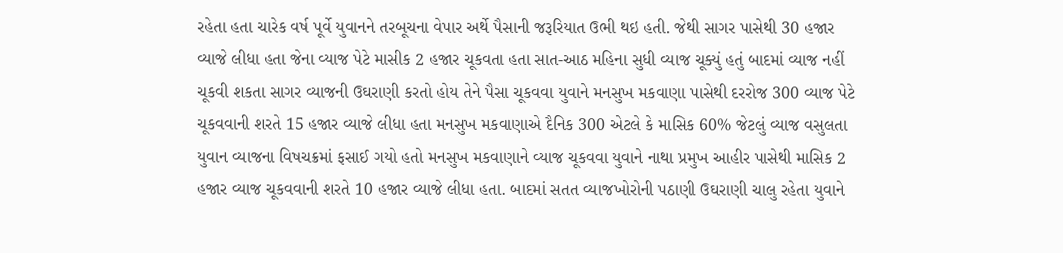રહેતા હતા ચારેક વર્ષ પૂર્વે યુવાનને તરબૂચના વેપાર અર્થે પૈસાની જરૂરિયાત ઉભી થઇ હતી. જેથી સાગર પાસેથી 30 હજાર વ્યાજે લીધા હતા જેના વ્યાજ પેટે માસીક 2 હજાર ચૂકવતા હતા સાત-આઠ મહિના સુધી વ્યાજ ચૂક્યું હતું બાદમાં વ્યાજ નહીં ચૂકવી શકતા સાગર વ્યાજની ઉઘરાણી કરતો હોય તેને પૈસા ચૂકવવા યુવાને મનસુખ મકવાણા પાસેથી દરરોજ 300 વ્યાજ પેટે ચૂકવવાની શરતે 15 હજાર વ્યાજે લીધા હતા મનસુખ મકવાણાએ દૈનિક 300 એટલે કે માસિક 60% જેટલું વ્યાજ વસુલતા યુવાન વ્યાજના વિષચક્રમાં ફસાઈ ગયો હતો મનસુખ મકવાણાને વ્યાજ ચૂકવવા યુવાને નાથા પ્રમુખ આહીર પાસેથી માસિક 2 હજાર વ્યાજ ચૂકવવાની શરતે 10 હજાર વ્યાજે લીધા હતા. બાદમાં સતત વ્યાજખોરોની પઠાણી ઉઘરાણી ચાલુ રહેતા યુવાને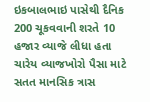ઇકબાલભાઇ પાસેથી દૈનિક 200 ચૂકવવાની શરતે 10 હજાર વ્યાજે લીધા હતા ચારેય વ્યાજખોરો પૈસા માટે સતત માનસિક ત્રાસ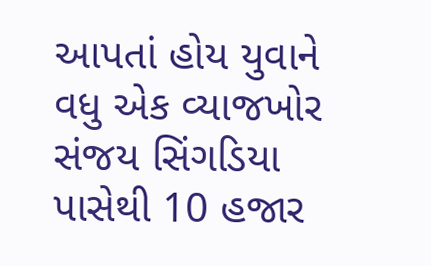આપતાં હોય યુવાને વધુ એક વ્યાજખોર સંજય સિંગડિયા પાસેથી 10 હજાર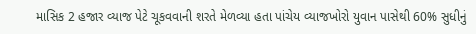માસિક 2 હજાર વ્યાજ પેટે ચૂકવવાની શરતે મેળવ્યા હતા પાંચેય વ્યાજખોરો યુવાન પાસેથી 60% સુધીનું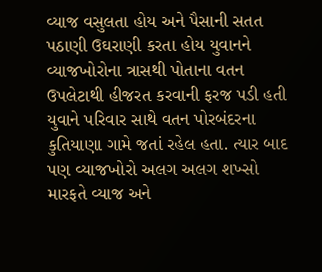વ્યાજ વસુલતા હોય અને પૈસાની સતત પઠાણી ઉઘરાણી કરતા હોય યુવાનને વ્યાજખોરોના ત્રાસથી પોતાના વતન ઉપલેટાથી હીજરત કરવાની ફરજ પડી હતી યુવાને પરિવાર સાથે વતન પોરબંદરના કુતિયાણા ગામે જતાં રહેલ હતા. ત્યાર બાદ પણ વ્યાજખોરો અલગ અલગ શખ્સો મારફતે વ્યાજ અને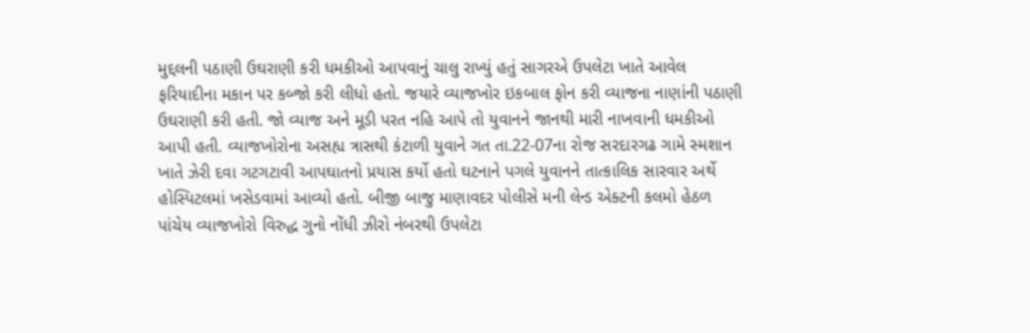મુદ્દલની પઠાણી ઉઘરાણી કરી ધમકીઓ આપવાનું ચાલુ રાખ્યું હતું સાગરએ ઉપલેટા ખાતે આવેલ ફરિયાદીના મકાન પર કબ્જો કરી લીધો હતો. જયારે વ્યાજખોર ઇકબાલ ફોન કરી વ્યાજના નાણાંની પઠાણી ઉઘરાણી કરી હતી. જો વ્યાજ અને મૂડી પરત નહિ આપે તો યુવાનને જાનથી મારી નાખવાની ધમકીઓ આપી હતી. વ્યાજખોરોના અસહ્ય ત્રાસથી કંટાળી યુવાને ગત તા.22-07ના રોજ સરદારગઢ ગામે સ્મશાન ખાતે ઝેરી દવા ગટગટાવી આપઘાતનો પ્રયાસ કર્યો હતો ઘટનાને પગલે યુવાનને તાત્કાલિક સારવાર અર્થે હોસ્પિટલમાં ખસેડવામાં આવ્યો હતો. બીજી બાજુ માણાવદર પોલીસે મની લેન્ડ એક્ટની કલમો હેઠળ પાંચેય વ્યાજખોરો વિરુદ્ધ ગુનો નોંધી ઝીરો નંબરથી ઉપલેટા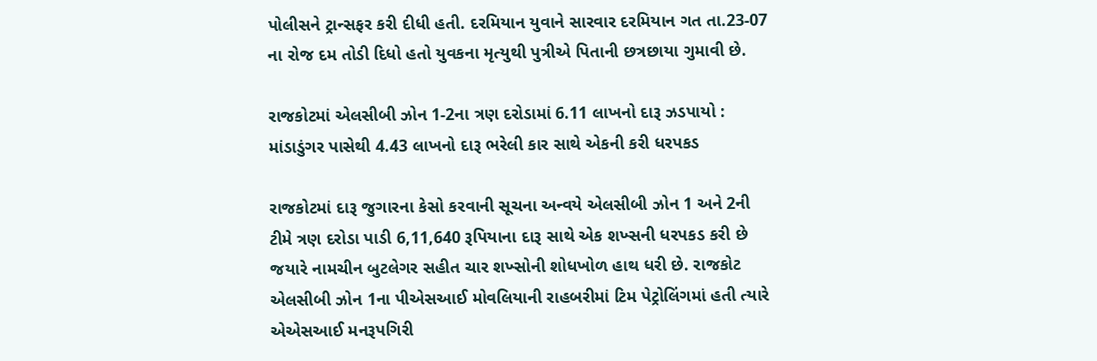પોલીસને ટ્રાન્સફર કરી દીધી હતી. દરમિયાન યુવાને સારવાર દરમિયાન ગત તા.23-07 ના રોજ દમ તોડી દિધો હતો યુવકના મૃત્યુથી પુત્રીએ પિતાની છત્રછાયા ગુમાવી છે.

રાજકોટમાં એલસીબી ઝોન 1-2ના ત્રણ દરોડામાં 6.11 લાખનો દારૂ ઝડપાયો : માંડાડુંગર પાસેથી 4.43 લાખનો દારૂ ભરેલી કાર સાથે એકની કરી ધરપકડ

રાજકોટમાં દારૂ જુગારના કેસો કરવાની સૂચના અન્વયે એલસીબી ઝોન 1 અને 2ની ટીમે ત્રણ દરોડા પાડી 6,11,640 રૂપિયાના દારૂ સાથે એક શખ્સની ધરપકડ કરી છે જયારે નામચીન બુટલેગર સહીત ચાર શખ્સોની શોધખોળ હાથ ધરી છે. રાજકોટ એલસીબી ઝોન 1ના પીએસઆઈ મોવલિયાની રાહબરીમાં ટિમ પેટ્રોલિંગમાં હતી ત્યારે એએસઆઈ મનરૂપગિરી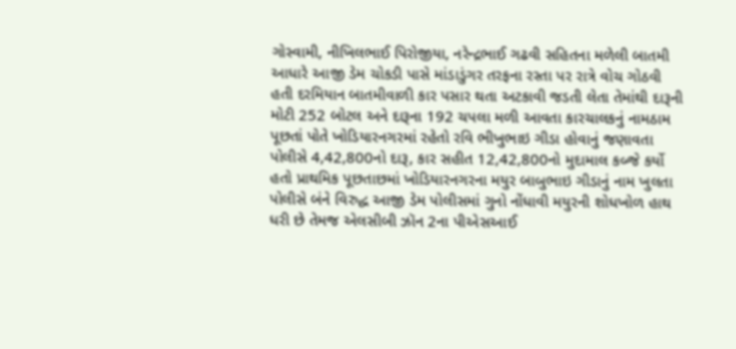ગોસ્વામી, નીખિલભાઈ પિરોજીયા, નરેન્દ્રભાઈ ગઢવી સહિતના મળેલી બાતમી આધારે આજી ડેમ ચોકડી પાસે માંડાડુંગર તરફના રસ્તા પર રાત્રે વોચ ગોઠવી હતી દરમિયાન બાતમીવાળી કાર પસાર થતા અટકાવી જડતી લેતા તેમાંથી દારૂની મોટી 252 બોટલ અને દારૂના 192 ચપલા મળી આવતા કારચાલકનું નામઠામ પૂછતાં પોતે ખોડિયારનગરમાં રહેતો રવિ ભીખુભાઇ ગીડા હોવાનું જણાવતા પોલીસે 4,42,800નો દારૂ, કાર સહીત 12,42,800નો મુદામાલ કબ્જે કર્યો હતો પ્રાથમિક પૂછતાછમાં ખોડિયારનગરના મયુર બાબુભાઇ ગીડાનું નામ ખુલતા પોલીસે બંને વિરુદ્ધ આજી ડેમ પોલીસમાં ગુનો નોંધાવી મયુરની શોધખોળ હાથ ધરી છે તેમજ એલસીબી ઝૉન 2ના પીએસઆઈ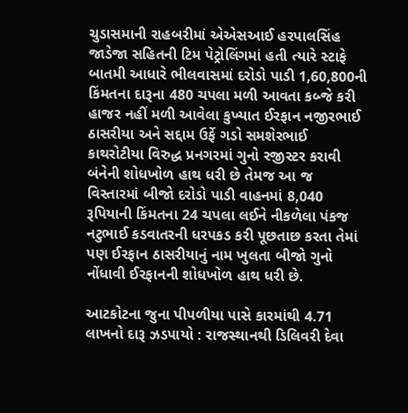ચુડાસમાની રાહબરીમાં એએસઆઈ હરપાલસિંહ જાડેજા સહિતની ટિમ પેટ્રોલિંગમાં હતી ત્યારે સ્ટાફે બાતમી આધારે ભીલવાસમાં દરોડો પાડી 1,60,800ની કિંમતના દારૂના 480 ચપલા મળી આવતા કબ્જે કરી હાજર નહીં મળી આવેલા કુખ્યાત ઈરફાન નજીરભાઈ ઠાસરીયા અને સદ્દામ ઉર્ફે ગડો સમશેરભાઈ કાથરોટીયા વિરુદ્ધ પ્રનગરમાં ગુનો રજીસ્ટર કરાવી બંનેની શોધખોળ હાથ ધરી છે તેમજ આ જ વિસ્તારમાં બીજો દરોડો પાડી વાહનમાં 8,040 રૂપિયાની કિંમતના 24 ચપલા લઈને નીકળેલા પંકજ નટુભાઈ કડવાતરની ધરપકડ કરી પૂછતાછ કરતા તેમાં પણ ઈરફાન ઠાસરીયાનું નામ ખુલતા બીજો ગુનો નોંધાવી ઈરફાનની શોધખોળ હાથ ધરી છે.

આટકોટના જુના પીપળીયા પાસે કારમાંથી 4.71 લાખનો દારૂ ઝડપાયો : રાજસ્થાનથી ડિલિવરી દેવા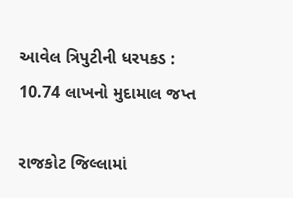આવેલ ત્રિપુટીની ધરપકડ : 10.74 લાખનો મુદામાલ જપ્ત

રાજકોટ જિલ્લામાં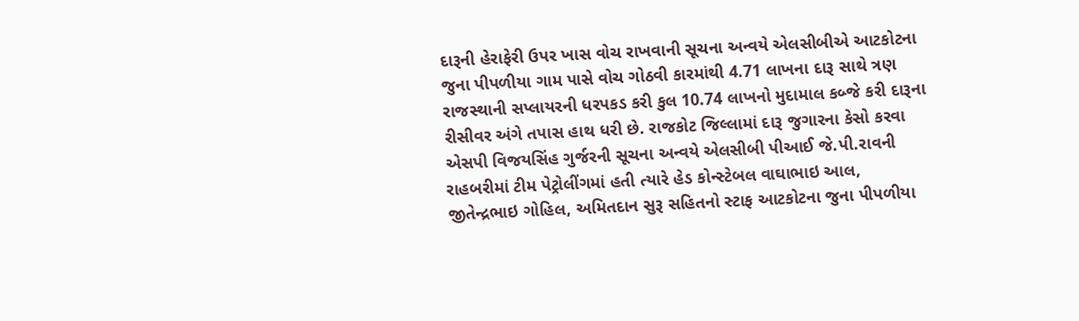દારૂની હેરાફેરી ઉપર ખાસ વોચ રાખવાની સૂચના અન્વયે એલસીબીએ આટકોટના જુના પીપળીયા ગામ પાસે વોચ ગોઠવી કારમાંથી 4.71 લાખના દારૂ સાથે ત્રણ રાજસ્થાની સપ્લાયરની ધરપકડ કરી કુલ 10.74 લાખનો મુદામાલ કબ્જે કરી દારૂના રીસીવર અંગે તપાસ હાથ ધરી છે. રાજકોટ જિલ્લામાં દારૂ જુગારના કેસો કરવા એસપી વિજયસિંહ ગુર્જરની સૂચના અન્વયે એલસીબી પીઆઈ જે.પી.રાવની રાહબરીમાં ટીમ પેટ્રોલીંગમાં હતી ત્યારે હેડ કોન્સ્ટેબલ વાઘાભાઇ આલ, જીતેન્દ્રભાઇ ગોહિલ, અમિતદાન સુરૂ સહિતનો સ્ટાફ આટકોટના જુના પીપળીયા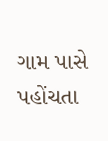ગામ પાસે પહોંચતા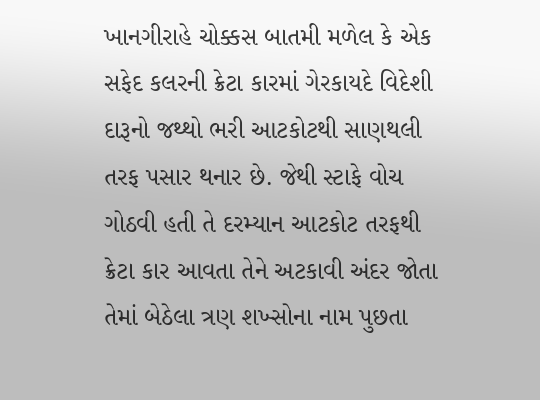ખાનગીરાહે ચોક્કસ બાતમી મળેલ કે એક સફેદ કલરની ક્રેટા કારમાં ગેરકાયદે વિદેશી દારૂનો જથ્થો ભરી આટકોટથી સાણથલી તરફ પસાર થનાર છે. જેથી સ્ટાફે વોચ ગોઠવી હતી તે દરમ્યાન આટકોટ તરફથી ક્રેટા કાર આવતા તેને અટકાવી અંદર જોતા તેમાં બેઠેલા ત્રણ શખ્સોના નામ પુછતા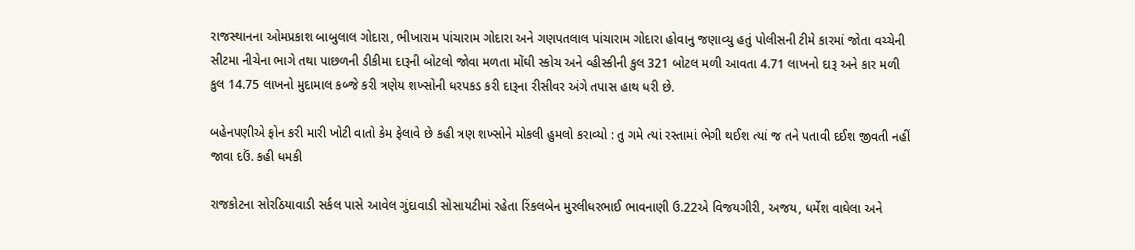રાજસ્થાનના ઓમપ્રકાશ બાબુલાલ ગોદારા, ભીખારામ પાંચારામ ગોદારા અને ગણપતલાલ પાંચારામ ગોદારા હોવાનુ જણાવ્યુ હતું પોલીસની ટીમે કારમાં જોતા વચ્ચેની સીટમા નીચેના ભાગે તથા પાછળની ડીકીમા દારૂની બોટલો જોવા મળતા મોંઘી સ્કોચ અને વ્હીસ્કીની કુલ 321 બોટલ મળી આવતા 4.71 લાખનો દારૂ અને કાર મળી કુલ 14.75 લાખનો મુદામાલ કબ્જે કરી ત્રણેય શખ્સોની ધરપકડ કરી દારૂના રીસીવર અંગે તપાસ હાથ ધરી છે.

બહેનપણીએ ફોન કરી મારી ખોટી વાતો કેમ ફેલાવે છે કહી ત્રણ શખ્સોને મોકલી હુમલો કરાવ્યો : તુ ગમે ત્યાં રસ્તામાં ભેગી થઈશ ત્યાં જ તને પતાવી દઈશ જીવતી નહીં જાવા દઉં. કહી ધમકી

રાજકોટના સોરઠિયાવાડી સર્કલ પાસે આવેલ ગુંદાવાડી સોસાયટીમાં રહેતા રિંકલબેન મુરલીધરભાઈ ભાવનાણી ઉ.22એ વિજયગીરી, અજય, ધર્મેશ વાઘેલા અને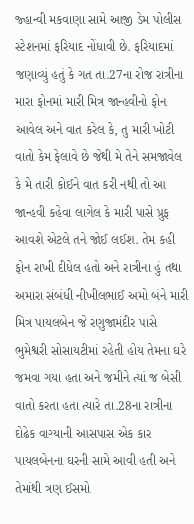જ્હાન્વી મકવાણા સામે આજી ડેમ પોલીસ સ્ટેશનમાં ફરિયાદ નોંધાવી છે. ફરિયાદમાં જણાવ્યું હતું કે ગત તા.27ના રોજ રાત્રીના મારા ફોનમાં મારી મિત્ર જાન્હવીનો ફોન આવેલ અને વાત કરેલ કે, તુ મારી ખોટી વાતો કેમ ફેલાવે છે જેથી મે તેને સમજાવેલ કે મે તારી કોઈને વાત કરી નથી તો આ જાન્હવી કહેવા લાગેલ કે મારી પાસે પ્રુફ આવશે એટલે તને જોઈ લઈશ. તેમ કહી ફોન રાખી દીધેલ હતો અને રાત્રીના હું તથા અમારા સંબંધી નીખીલભાઈ અમો બંને મારી મિત્ર પાયલબેન જે રણુજામંદીર પાસે ભુમેશ્વરી સોસાયટીમાં રહેતી હોય તેમના ઘરે જમવા ગયા હતા અને જમીને ત્યાં જ બેસી વાતો કરતા હતા ત્યારે તા.28ના રાત્રીના દોઢેક વાગ્યાની આસપાસ એક કાર પાયલબેનના ઘરની સામે આવી હતી અને તેમાંથી ત્રણ ઈસમો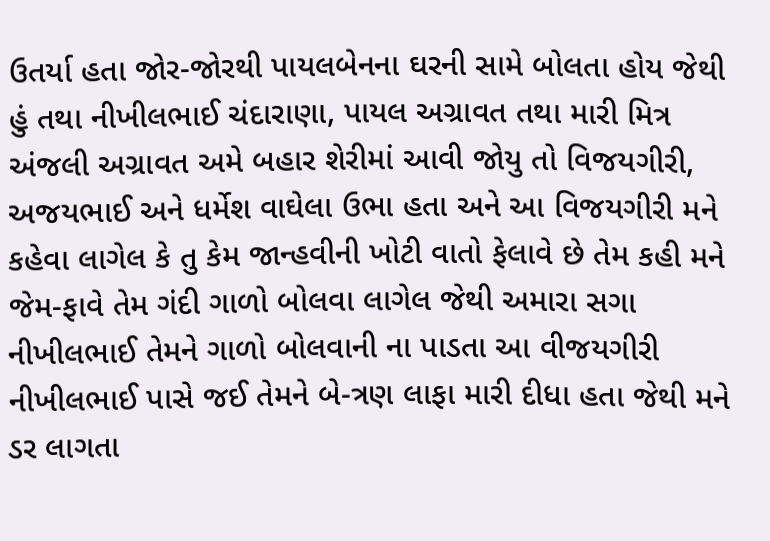ઉતર્યા હતા જોર-જોરથી પાયલબેનના ઘરની સામે બોલતા હોય જેથી હું તથા નીખીલભાઈ ચંદારાણા, પાયલ અગ્રાવત તથા મારી મિત્ર અંજલી અગ્રાવત અમે બહાર શેરીમાં આવી જોયુ તો વિજયગીરી, અજયભાઈ અને ધર્મેશ વાઘેલા ઉભા હતા અને આ વિજયગીરી મને કહેવા લાગેલ કે તુ કેમ જાન્હવીની ખોટી વાતો ફેલાવે છે તેમ કહી મને જેમ-ફાવે તેમ ગંદી ગાળો બોલવા લાગેલ જેથી અમારા સગા નીખીલભાઈ તેમને ગાળો બોલવાની ના પાડતા આ વીજયગીરી નીખીલભાઈ પાસે જઈ તેમને બે-ત્રણ લાફા મારી દીધા હતા જેથી મને ડર લાગતા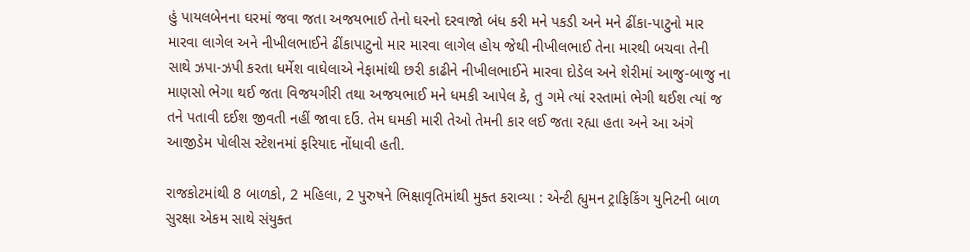હું પાયલબેનના ઘરમાં જવા જતા અજયભાઈ તેનો ઘરનો દરવાજો બંધ કરી મને પકડી અને મને ઢીંકા-પાટુનો માર મારવા લાગેલ અને નીખીલભાઈને ઢીંકાપાટુનો માર મારવા લાગેલ હોય જેથી નીખીલભાઈ તેના મારથી બચવા તેની સાથે ઝપા-ઝપી કરતા ધર્મેશ વાઘેલાએ નેફામાંથી છરી કાઢીને નીખીલભાઈને મારવા દોડેલ અને શેરીમાં આજુ-બાજુ ના માણસો ભેગા થઈ જતા વિજયગીરી તથા અજયભાઈ મને ધમકી આપેલ કે, તુ ગમે ત્યાં રસ્તામાં ભેગી થઈશ ત્યાં જ તને પતાવી દઈશ જીવતી નહીં જાવા દઉં. તેમ ઘમકી મારી તેઓ તેમની કાર લઈ જતા રહ્યા હતા અને આ અંગે આજીડેમ પોલીસ સ્ટેશનમાં ફરિયાદ નોંધાવી હતી.

રાજકોટમાંથી 8 બાળકો, 2 મહિલા, 2 પુરુષને ભિક્ષાવૃતિમાંથી મુક્ત કરાવ્યા : એન્ટી હ્યુમન ટ્રાફિકિંગ યુનિટની બાળ સુરક્ષા એકમ સાથે સંયુક્ત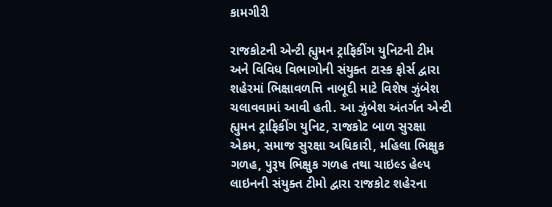કામગીરી

રાજકોટની એન્‍ટી હ્યુમન ટ્રાફિકીંગ યુનિટની ટીમ અને વિવિધ વિભાગોની સંયુક્‍ત ટાસ્‍ક ફોર્સ દ્વારા શહેરમાં ભિક્ષાવળત્તિ નાબૂદી માટે વિશેષ ઝુંબેશ ચલાવવામાં આવી હતી. આ ઝુંબેશ અંતર્ગત એન્‍ટી હ્યુમન ટ્રાફિકીંગ યુનિટ, રાજકોટ બાળ સુરક્ષા એકમ, સમાજ સુરક્ષા અધિકારી, મહિલા ભિક્ષુક ગળહ, પુરૂષ ભિક્ષુક ગળહ તથા ચાઇલ્‍ડ હેલ્‍પ લાઇનની સંયુક્‍ત ટીમો દ્વારા રાજકોટ શહેરના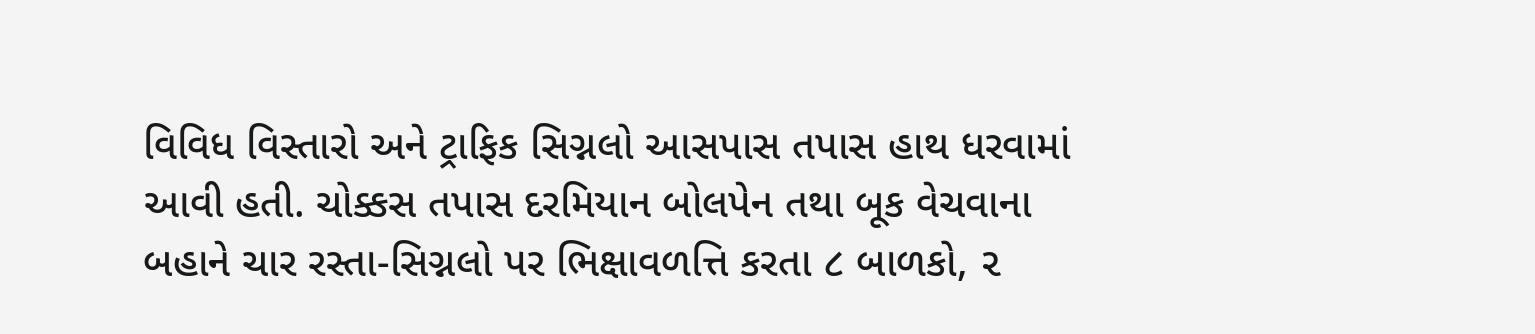વિવિધ વિસ્‍તારો અને ટ્રાફિક સિગ્નલો આસપાસ તપાસ હાથ ધરવામાં આવી હતી. ચોક્કસ તપાસ દરમિયાન બોલપેન તથા બૂક વેચવાના બહાને ચાર રસ્‍તા-સિગ્નલો પર ભિક્ષાવળત્તિ કરતા ૮ બાળકો, ૨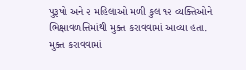પુરૂષો અને ૨ મહિલાઓ મળી કુલ ૧૨ વ્‍યક્‍તિઓને ભિક્ષાવળત્તિમાંથી મુક્‍ત કરાવવામાં આવ્‍યા હતા. મુક્‍ત કરાવવામાં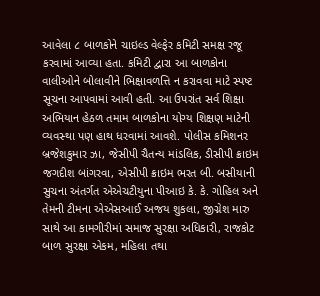આવેલા ૮ બાળકોને ચાઇલ્‍ડ વેલ્‍ફેર કમિટી સમક્ષ રજૂ કરવામાં આવ્‍યા હતા. કમિટી દ્વારા આ બાળકોના વાલીઓને બોલાવીને ભિક્ષાવળત્તિ ન કરાવવા માટે સ્‍પષ્ટ સૂચના આપવામાં આવી હતી. આ ઉપરાંત સર્વ શિક્ષા અભિયાન હેઠળ તમામ બાળકોના યોગ્‍ય શિક્ષણ માટેની વ્‍યવસ્‍થા પણ હાથ ધરવામાં આવશે. પોલીસ કમિશનર બ્રજેશકુમાર ઝા, જેસીપી ચૈતન્‍ય માંડલિક, ડીસીપી ક્રાઇમ જગદીશ બાંગરવા, એસીપી ક્રાઇમ ભરત બી. બસીયાની સુચના અંતર્ગત એએચટીયુના પીઆઇ કે. કે. ગોહિલ અને તેમની ટીમના એએસઆઈ અજય શુકલા, જીગ્નેશ મારુ સાથે આ કામગીરીમાં સમાજ સુરક્ષા અધિકારી, રાજકોટ બાળ સુરક્ષા એકમ, મહિલા તથા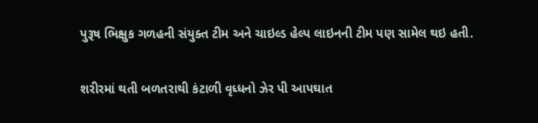પુરૂષ ભિક્ષુક ગળહની સંયુક્‍ત ટીમ અને ચાઇલ્‍ડ હેલ્‍પ લાઇનની ટીમ પણ સામેલ થઇ હતી.

શરીરમાં થતી બળતરાથી કંટાળી વૃધ્ધનો ઝેર પી આપઘાત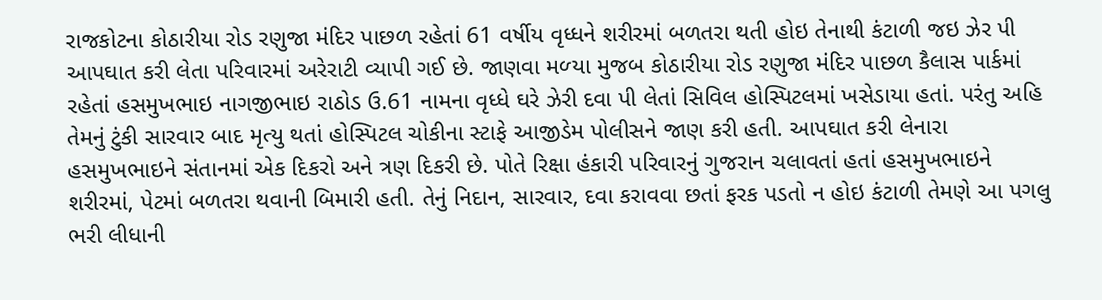રાજકોટના કોઠારીયા રોડ રણુજા મંદિર પાછળ રહેતાં 61 વર્ષીય વૃધ્‍ધને શરીરમાં બળતરા થતી હોઇ તેનાથી કંટાળી જઇ ઝેર પી આપઘાત કરી લેતા પરિવારમાં અરેરાટી વ્યાપી ગઈ છે. જાણવા મળ્‍યા મુજબ કોઠારીયા રોડ રણુજા મંદિર પાછળ કૈલાસ પાર્કમાં રહેતાં હસમુખભાઇ નાગજીભાઇ રાઠોડ ઉ.61 નામના વૃધ્‍ધે ઘરે ઝેરી દવા પી લેતાં સિવિલ હોસ્‍પિટલમાં ખસેડાયા હતાં. પરંતુ અહિ તેમનું ટુંકી સારવાર બાદ મૃત્‍યુ થતાં હોસ્‍પિટલ ચોકીના સ્‍ટાફે આજીડેમ પોલીસને જાણ કરી હતી. આપઘાત કરી લેનારા હસમુખભાઇને સંતાનમાં એક દિકરો અને ત્રણ દિકરી છે. પોતે રિક્ષા હંકારી પરિવારનું ગુજરાન ચલાવતાં હતાં હસમુખભાઇને શરીરમાં, પેટમાં બળતરા થવાની બિમારી હતી. તેનું નિદાન, સારવાર, દવા કરાવવા છતાં ફરક પડતો ન હોઇ કંટાળી તેમણે આ પગલુ ભરી લીધાની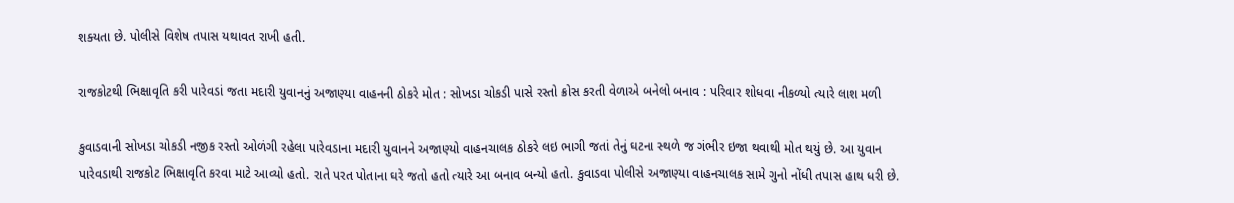શક્‍યતા છે. પોલીસે વિશેષ તપાસ યથાવત રાખી હતી.

રાજકોટથી ભિક્ષાવૃતિ કરી પારેવડાં જતા મદારી યુવાનનું અજાણ્યા વાહનની ઠોકરે મોત : સોખડા ચોકડી પાસે રસ્તો ક્રોસ કરતી વેળાએ બનેલો બનાવ : પરિવાર શોધવા નીકળ્યો ત્યારે લાશ મળી

કુવાડવાની સોખડા ચોકડી નજીક રસ્‍તો ઓળંગી રહેલા પારેવડાના મદારી યુવાનને અજાણ્‍યો વાહનચાલક ઠોકરે લઇ ભાગી જતાં તેનું ઘટના સ્‍થળે જ ગંભીર ઇજા થવાથી મોત થયું છે. આ યુવાન પારેવડાથી રાજકોટ ભિક્ષાવૃતિ કરવા માટે આવ્‍યો હતો. રાતે પરત પોતાના ઘરે જતો હતો ત્‍યારે આ બનાવ બન્‍યો હતો. કુવાડવા પોલીસે અજાણ્‍યા વાહનચાલક સામે ગુનો નોંધી તપાસ હાથ ધરી છે.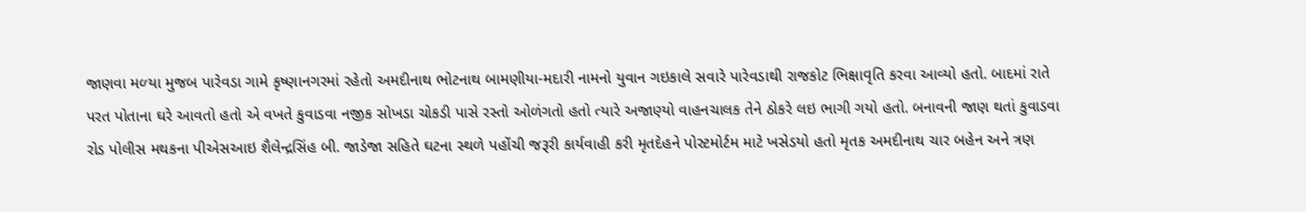જાણવા મળ્‍યા મુજબ પારેવડા ગામે કૃષ્‍ણાનગરમાં રહેતો અમદીનાથ ભોટનાથ બામણીયા-મદારી નામનો યુવાન ગઇકાલે સવારે પારેવડાથી રાજકોટ ભિક્ષાવૃતિ કરવા આવ્યો હતો. બાદમાં રાતે પરત પોતાના ઘરે આવતો હતો એ વખતે કુવાડવા નજીક સોખડા ચોકડી પાસે રસ્‍તો ઓળંગતો હતો ત્‍યારે અજાણ્‍યો વાહનચાલક તેને ઠોકરે લઇ ભાગી ગયો હતો. બનાવની જાણ થતાં કુવાડવા રોડ પોલીસ મથકના પીએસઆઇ શૈલેન્‍દ્રસિંહ બી. જાડેજા સહિતે ઘટના સ્‍થળે પહોંચી જરૂરી કાર્યવાહી કરી મૃતદેહને પોસ્‍ટમોર્ટમ માટે ખસેડયો હતો મૃતક અમદીનાથ ચાર બહેન અને ત્રણ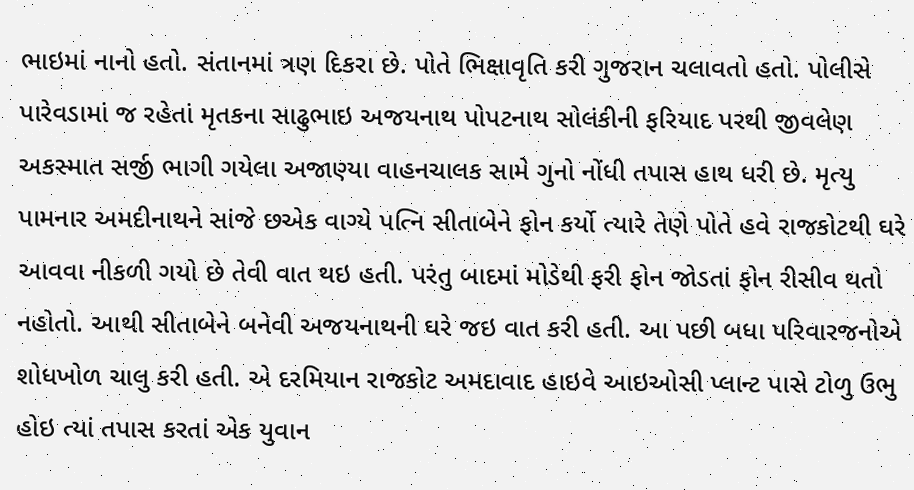ભાઇમાં નાનો હતો. સંતાનમાં ત્રણ દિકરા છે. પોતે ભિક્ષાવૃતિ કરી ગુજરાન ચલાવતો હતો. પોલીસે પારેવડામાં જ રહેતાં મૃતકના સાઢુભાઇ અજયનાથ પોપટનાથ સોલંકીની ફરિયાદ પરથી જીવલેણ અકસ્‍માત સર્જી ભાગી ગયેલા અજાણ્‍યા વાહનચાલક સામે ગુનો નોંધી તપાસ હાથ ધરી છે. મૃત્‍યુ પામનાર અમદીનાથને સાંજે છએક વાગ્‍યે પત્‍નિ સીતાબેને ફોન કર્યો ત્‍યારે તેણે પોતે હવે રાજકોટથી ઘરે આવવા નીકળી ગયો છે તેવી વાત થઇ હતી. પરંતુ બાદમાં મોડેથી ફરી ફોન જોડતાં ફોન રીસીવ થતો નહોતો. આથી સીતાબેને બનેવી અજયનાથની ઘરે જઇ વાત કરી હતી. આ પછી બધા પરિવારજનોએ શોધખોળ ચાલુ કરી હતી. એ દરમિયાન રાજકોટ અમદાવાદ હાઇવે આઇઓસી પ્‍લાન્‍ટ પાસે ટોળુ ઉભુ હોઇ ત્‍યાં તપાસ કરતાં એક યુવાન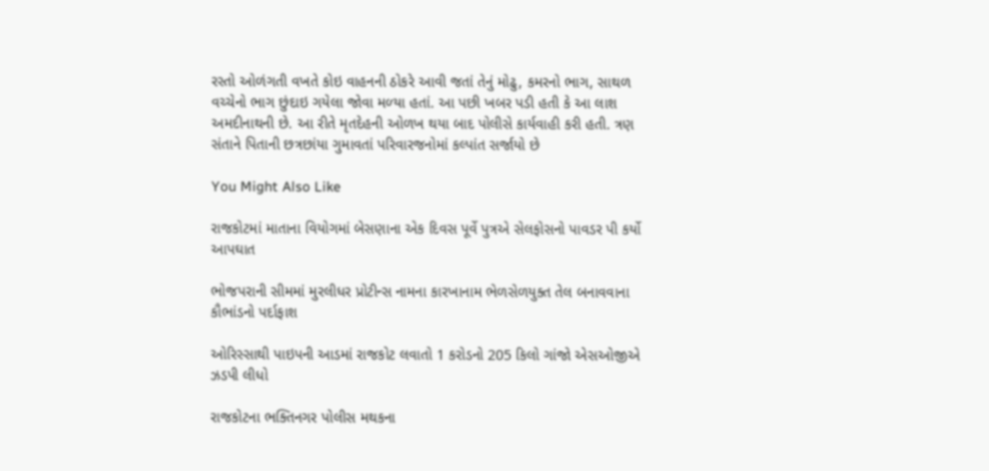રસ્‍તો ઓળંગતી વખતે કોઇ વાહનની ઠોકરે આવી જતાં તેનું મોઢુ, કમરનો ભાગ, સાથળ વચ્‍ચેનો ભાગ છુંદાઇ ગયેલા જોવા મળ્‍યા હતાં. આ પછી ખબર પડી હતી કે આ લાશ અમદીનાથની છે. આ રીતે મૃતદેહની ઓળખ થયા બાદ પોલીસે કાર્યવાહી કરી હતી. ત્રણ સંતાને પિતાની છત્રછાંયા ગુમાવતાં પરિવારજનોમાં કલ્‍પાંત સર્જાયો છે

You Might Also Like

રાજકોટમાં માતાના વિયોગમાં બેસણાના એક દિવસ પૂર્વે પુત્રએ સેલફોસનો પાવડર પી કર્યો આપઘાત

ભોજપરાની સીમમાં મુરલીધર પ્રોટીન્સ નામના કારખાનામ ભેળસેળયુક્ત તેલ બનાવવાના કૌભાંડનો પર્દાફાશ

ઓરિસ્સાથી પાઇપની આડમાં રાજકોટ લવાતો 1 કરોડનો 205 કિલો ગાંજો એસઓજીએ ઝડપી લીધો

રાજકોટના ભક્તિનગર પોલીસ મથકના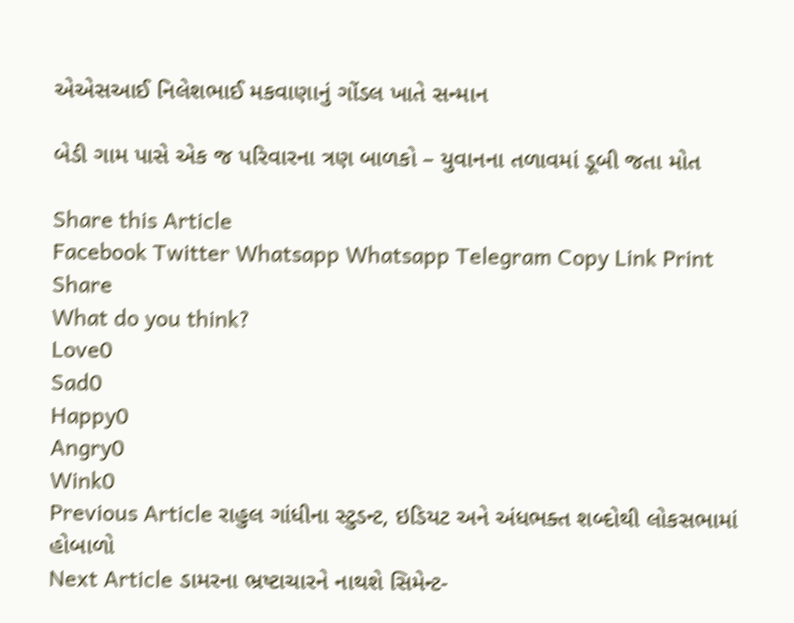એએસઆઈ નિલેશભાઈ મકવાણાનું ગોંડલ ખાતે સન્માન

બેડી ગામ પાસે એક જ પરિવારના ત્રણ બાળકો – યુવાનના તળાવમાં ડૂબી જતા મોત

Share this Article
Facebook Twitter Whatsapp Whatsapp Telegram Copy Link Print
Share
What do you think?
Love0
Sad0
Happy0
Angry0
Wink0
Previous Article રાહુલ ગાંધીના સ્ટુડન્ટ, ઇડિયટ અને અંધભક્ત શબ્દોથી લોકસભામાં હોબાળો
Next Article ડામરના ભ્રષ્ટાચારને નાથશે સિમેન્ટ-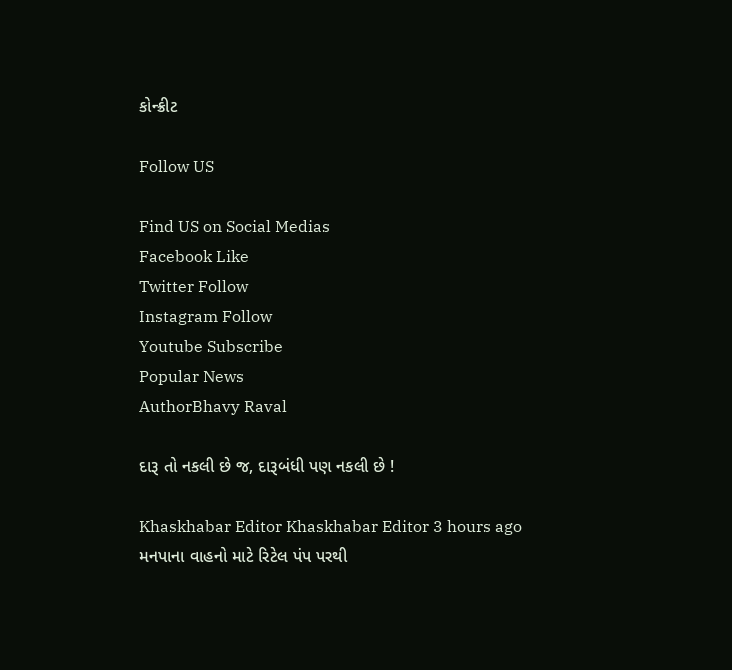કોન્ક્રીટ

Follow US

Find US on Social Medias
Facebook Like
Twitter Follow
Instagram Follow
Youtube Subscribe
Popular News
AuthorBhavy Raval

દારૂ તો નકલી છે જ, દારૂબંધી પણ નકલી છે !

Khaskhabar Editor Khaskhabar Editor 3 hours ago
મનપાના વાહનો માટે રિટેલ પંપ પરથી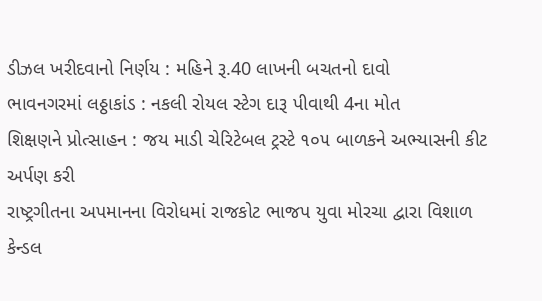ડીઝલ ખરીદવાનો નિર્ણય : મહિને રૂ.40 લાખની બચતનો દાવો
ભાવનગરમાં લઠ્ઠાકાંડ : નકલી રોયલ સ્ટેગ દારૂ પીવાથી 4ના મોત
શિક્ષણને પ્રોત્સાહન : જય માડી ચેરિટેબલ ટ્રસ્ટે ૧૦૫ બાળકને અભ્યાસની કીટ અર્પણ કરી
રાષ્ટ્રગીતના અપમાનના વિરોધમાં રાજકોટ ભાજપ યુવા મોરચા દ્વારા વિશાળ કેન્ડલ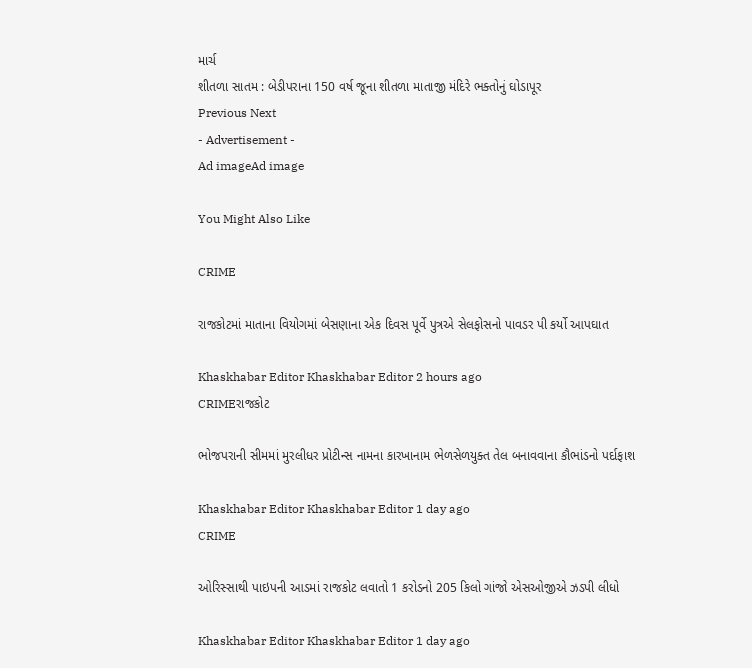માર્ચ
શીતળા સાતમ : બેડીપરાના 150 વર્ષ જૂના શીતળા માતાજી મંદિરે ભક્તોનું ઘોડાપૂર
Previous Next
- Advertisement -
Ad imageAd image

You Might Also Like

CRIME

રાજકોટમાં માતાના વિયોગમાં બેસણાના એક દિવસ પૂર્વે પુત્રએ સેલફોસનો પાવડર પી કર્યો આપઘાત

Khaskhabar Editor Khaskhabar Editor 2 hours ago
CRIMEરાજકોટ

ભોજપરાની સીમમાં મુરલીધર પ્રોટીન્સ નામના કારખાનામ ભેળસેળયુક્ત તેલ બનાવવાના કૌભાંડનો પર્દાફાશ

Khaskhabar Editor Khaskhabar Editor 1 day ago
CRIME

ઓરિસ્સાથી પાઇપની આડમાં રાજકોટ લવાતો 1 કરોડનો 205 કિલો ગાંજો એસઓજીએ ઝડપી લીધો

Khaskhabar Editor Khaskhabar Editor 1 day ago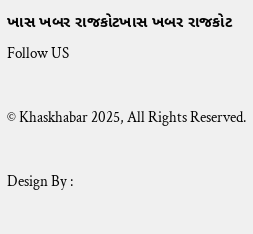ખાસ ખબર રાજકોટખાસ ખબર રાજકોટ
Follow US

© Khaskhabar 2025, All Rights Reserved.

Design By :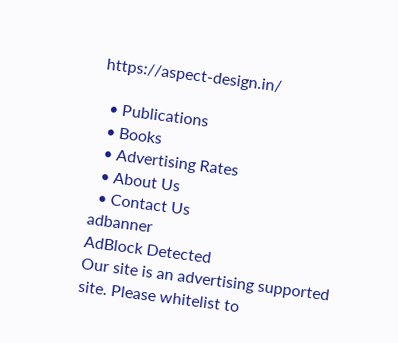https://aspect-design.in/

  • Publications
  • Books
  • Advertising Rates
  • About Us
  • Contact Us
adbanner
AdBlock Detected
Our site is an advertising supported site. Please whitelist to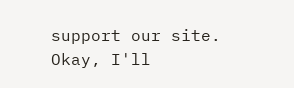support our site.
Okay, I'll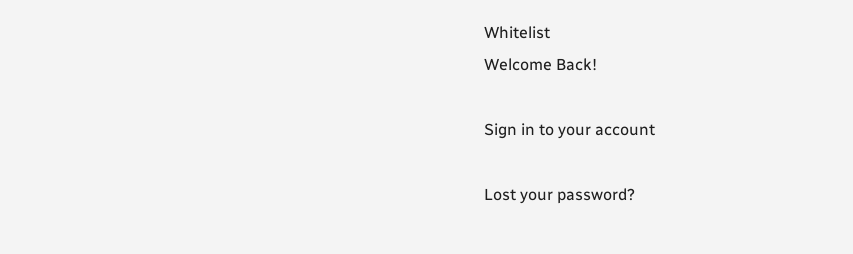Whitelist
Welcome Back!

Sign in to your account

Lost your password?